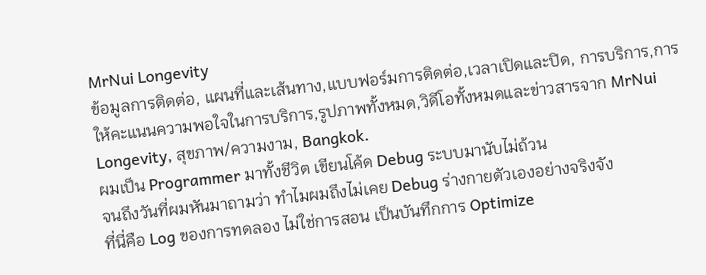MrNui Longevity
ข้อมูลการติดต่อ, แผนที่และเส้นทาง,แบบฟอร์มการติดต่อ,เวลาเปิดและปิด, การบริการ,การให้คะแนนความพอใจในการบริการ,รูปภาพทั้งหมด,วิดีโอทั้งหมดและข่าวสารจาก MrNui Longevity, สุขภาพ/ความงาม, Bangkok.
ผมเป็น Programmer มาทั้งชีวิต เขียนโค้ด Debug ระบบมานับไม่ถ้วน
จนถึงวันที่ผมหันมาถามว่า ทำไมผมถึงไม่เคย Debug ร่างกายตัวเองอย่างจริงจัง
ที่นี่คือ Log ของการทดลอง ไม่ใช่การสอน เป็นบันทึกการ Optimize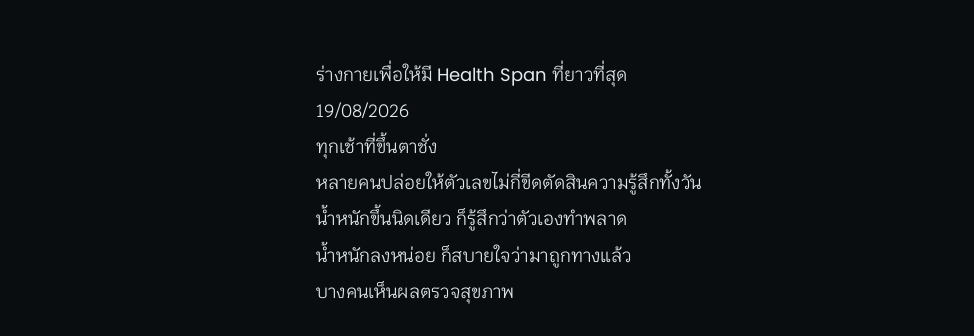ร่างกายเพื่อให้มี Health Span ที่ยาวที่สุด
19/08/2026
ทุกเช้าที่ขึ้นตาชั่ง
หลายคนปล่อยให้ตัวเลขไม่กี่ขีดตัดสินความรู้สึกทั้งวัน
น้ำหนักขึ้นนิดเดียว ก็รู้สึกว่าตัวเองทำพลาด
น้ำหนักลงหน่อย ก็สบายใจว่ามาถูกทางแล้ว
บางคนเห็นผลตรวจสุขภาพ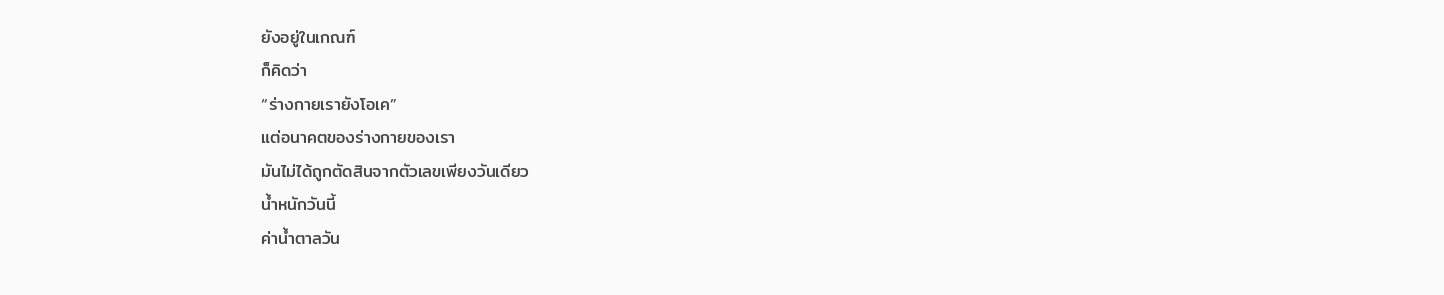ยังอยู่ในเกณฑ์
ก็คิดว่า
“ร่างกายเรายังโอเค”
แต่อนาคตของร่างกายของเรา
มันไม่ได้ถูกตัดสินจากตัวเลขเพียงวันเดียว
น้ำหนักวันนี้
ค่าน้ำตาลวัน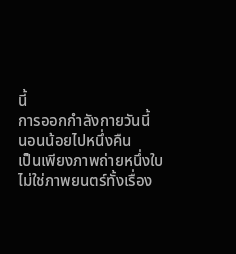นี้
การออกกำลังกายวันนี้
นอนน้อยไปหนึ่งคืน
เป็นเพียงภาพถ่ายหนึ่งใบ
ไม่ใช่ภาพยนตร์ทั้งเรื่อง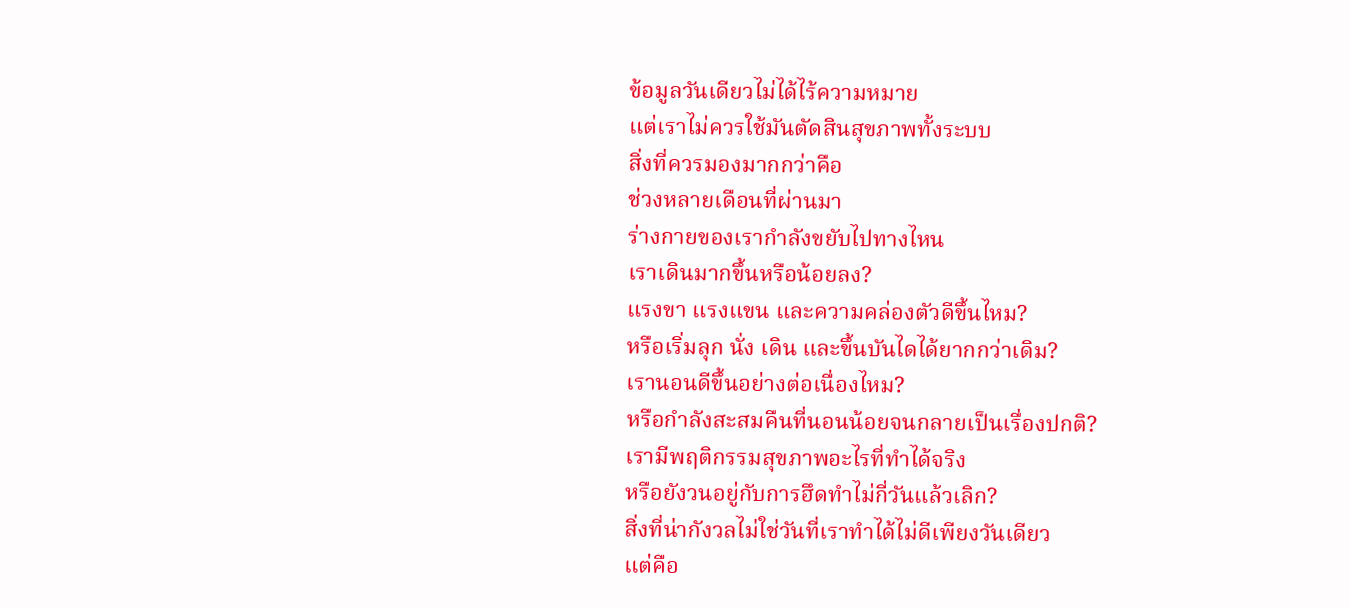ข้อมูลวันเดียวไม่ได้ไร้ความหมาย
แต่เราไม่ควรใช้มันตัดสินสุขภาพทั้งระบบ
สิ่งที่ควรมองมากกว่าคือ
ช่วงหลายเดือนที่ผ่านมา
ร่างกายของเรากำลังขยับไปทางไหน
เราเดินมากขึ้นหรือน้อยลง?
แรงขา แรงแขน และความคล่องตัวดีขึ้นไหม?
หรือเริ่มลุก นั่ง เดิน และขึ้นบันไดได้ยากกว่าเดิม?
เรานอนดีขึ้นอย่างต่อเนื่องไหม?
หรือกำลังสะสมคืนที่นอนน้อยจนกลายเป็นเรื่องปกติ?
เรามีพฤติกรรมสุขภาพอะไรที่ทำได้จริง
หรือยังวนอยู่กับการฮึดทำไม่กี่วันแล้วเลิก?
สิ่งที่น่ากังวลไม่ใช่วันที่เราทำได้ไม่ดีเพียงวันเดียว
แต่คือ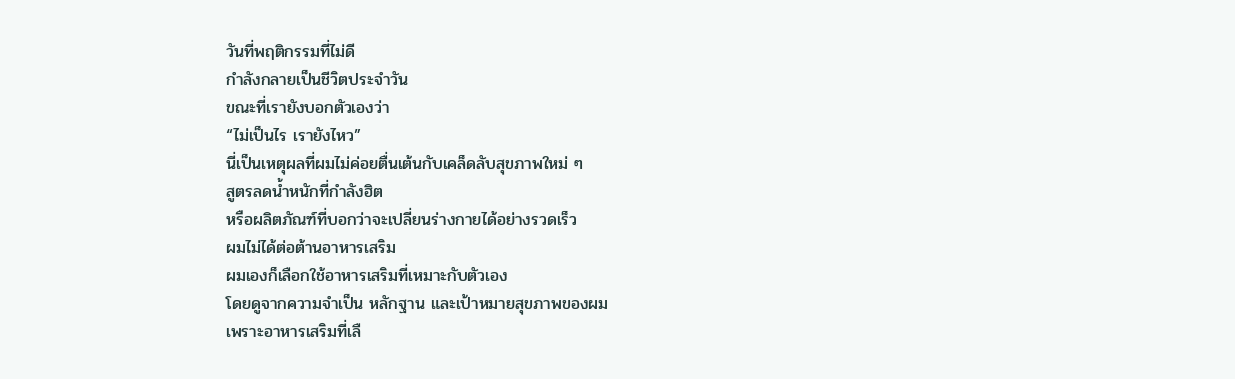วันที่พฤติกรรมที่ไม่ดี
กำลังกลายเป็นชีวิตประจำวัน
ขณะที่เรายังบอกตัวเองว่า
“ไม่เป็นไร เรายังไหว”
นี่เป็นเหตุผลที่ผมไม่ค่อยตื่นเต้นกับเคล็ดลับสุขภาพใหม่ ๆ
สูตรลดน้ำหนักที่กำลังฮิต
หรือผลิตภัณฑ์ที่บอกว่าจะเปลี่ยนร่างกายได้อย่างรวดเร็ว
ผมไม่ได้ต่อต้านอาหารเสริม
ผมเองก็เลือกใช้อาหารเสริมที่เหมาะกับตัวเอง
โดยดูจากความจำเป็น หลักฐาน และเป้าหมายสุขภาพของผม
เพราะอาหารเสริมที่เลื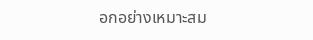อกอย่างเหมาะสม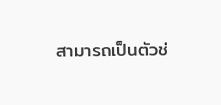สามารถเป็นตัวช่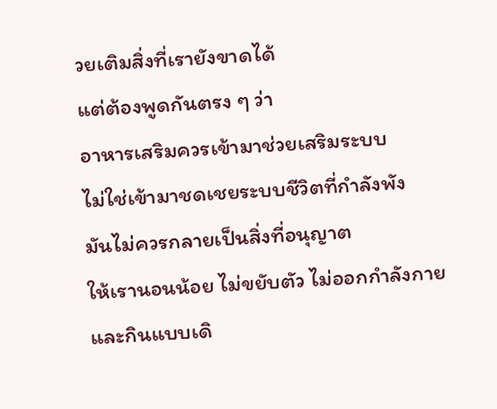วยเติมสิ่งที่เรายังขาดได้
แต่ต้องพูดกันตรง ๆ ว่า
อาหารเสริมควรเข้ามาช่วยเสริมระบบ
ไม่ใช่เข้ามาชดเชยระบบชีวิตที่กำลังพัง
มันไม่ควรกลายเป็นสิ่งที่อนุญาต
ให้เรานอนน้อย ไม่ขยับตัว ไม่ออกกำลังกาย
และกินแบบเดิ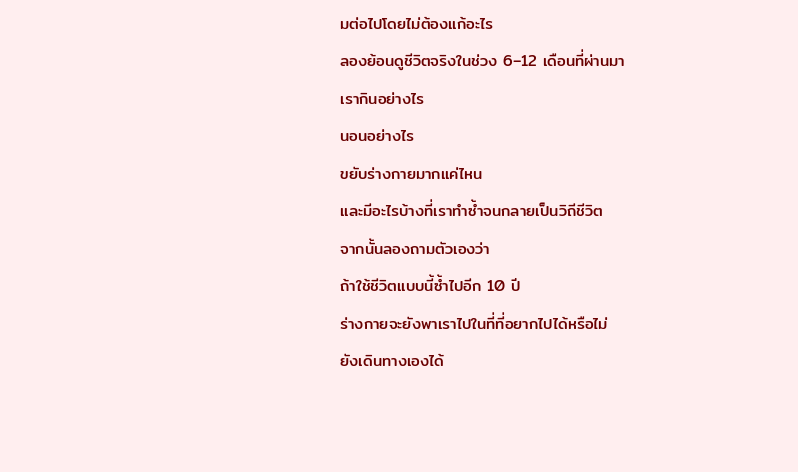มต่อไปโดยไม่ต้องแก้อะไร
ลองย้อนดูชีวิตจริงในช่วง 6–12 เดือนที่ผ่านมา
เรากินอย่างไร
นอนอย่างไร
ขยับร่างกายมากแค่ไหน
และมีอะไรบ้างที่เราทำซ้ำจนกลายเป็นวิถีชีวิต
จากนั้นลองถามตัวเองว่า
ถ้าใช้ชีวิตแบบนี้ซ้ำไปอีก 10 ปี
ร่างกายจะยังพาเราไปในที่ที่อยากไปได้หรือไม่
ยังเดินทางเองได้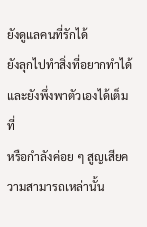ยังดูแลคนที่รักได้
ยังลุกไปทำสิ่งที่อยากทำได้
และยังพึ่งพาตัวเองได้เต็มที่
หรือกำลังค่อย ๆ สูญเสียความสามารถเหล่านั้น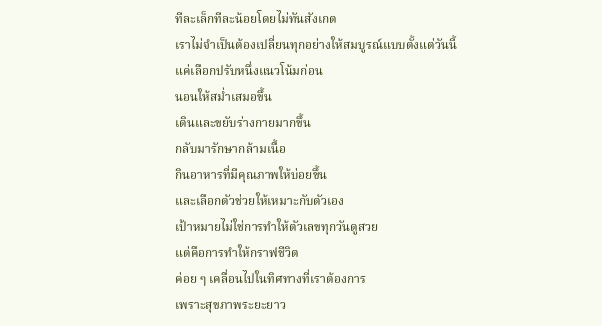ทีละเล็กทีละน้อยโดยไม่ทันสังเกต
เราไม่จำเป็นต้องเปลี่ยนทุกอย่างให้สมบูรณ์แบบตั้งแต่วันนี้
แค่เลือกปรับหนึ่งแนวโน้มก่อน
นอนให้สม่ำเสมอขึ้น
เดินและขยับร่างกายมากขึ้น
กลับมารักษากล้ามเนื้อ
กินอาหารที่มีคุณภาพให้บ่อยขึ้น
และเลือกตัวช่วยให้เหมาะกับตัวเอง
เป้าหมายไม่ใช่การทำให้ตัวเลขทุกวันดูสวย
แต่คือการทำให้กราฟชีวิต
ค่อย ๆ เคลื่อนไปในทิศทางที่เราต้องการ
เพราะสุขภาพระยะยาว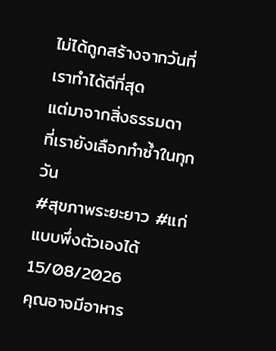ไม่ได้ถูกสร้างจากวันที่เราทำได้ดีที่สุด
แต่มาจากสิ่งธรรมดา
ที่เรายังเลือกทำซ้ำในทุกวัน
#สุขภาพระยะยาว #แก่แบบพึ่งตัวเองได้
15/08/2026
คุณอาจมีอาหาร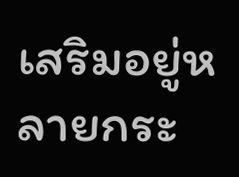เสริมอยู่หลายกระ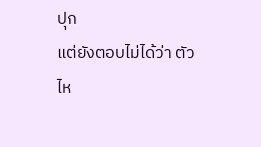ปุก
แต่ยังตอบไม่ได้ว่า ตัวไห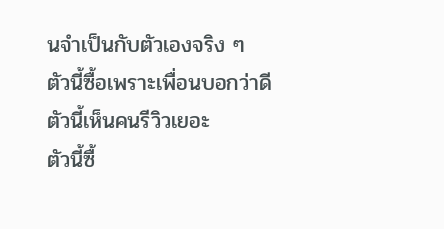นจำเป็นกับตัวเองจริง ๆ
ตัวนี้ซื้อเพราะเพื่อนบอกว่าดี
ตัวนี้เห็นคนรีวิวเยอะ
ตัวนี้ซื้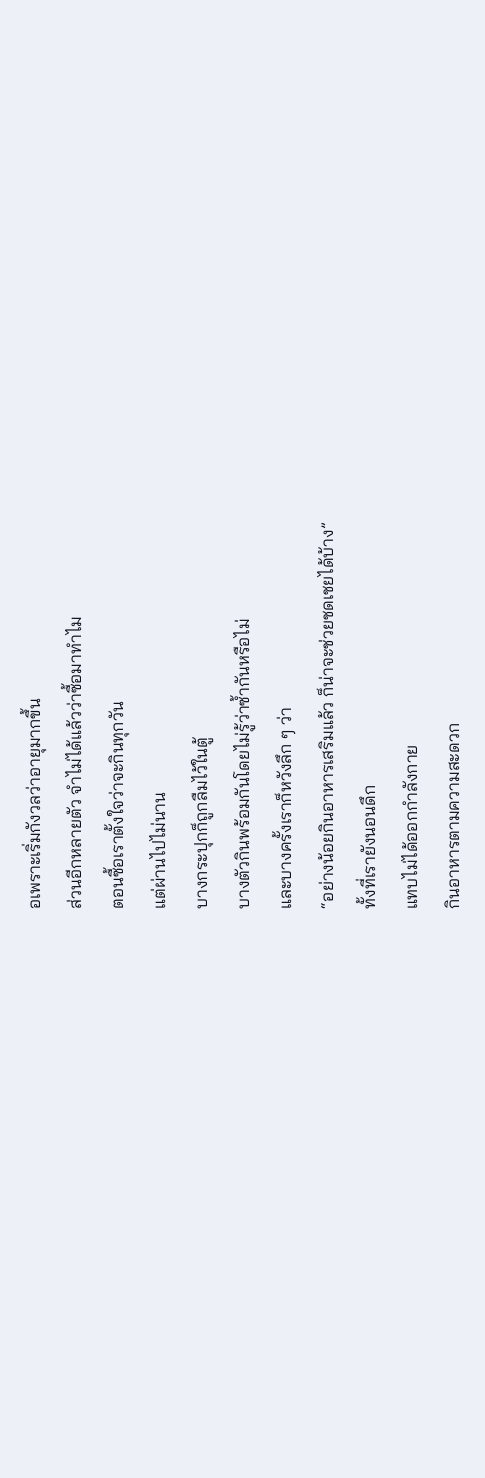อเพราะเริ่มกังวลว่าอายุมากขึ้น
ส่วนอีกหลายตัว จำไม่ได้แล้วว่าซื้อมาทำไม
ตอนซื้อเราตั้งใจว่าจะกินทุกวัน
แต่ผ่านไปไม่นาน
บางกระปุกก็ถูกลืมไว้ในตู้
บางตัวกินพร้อมกันโดยไม่รู้ว่าซ้ำกันหรือไม่
และบางครั้งเราก็หวังลึก ๆ ว่า
“อย่างน้อยกินอาหารเสริมแล้ว ก็น่าจะช่วยชดเชยได้บ้าง”
ทั้งที่เรายังนอนดึก
แทบไม่ได้ออกกำลังกาย
กินอาหารตามความสะดวก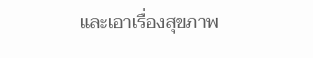และเอาเรื่องสุขภาพ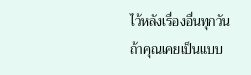ไว้หลังเรื่องอื่นทุกวัน
ถ้าคุณเคยเป็นแบบ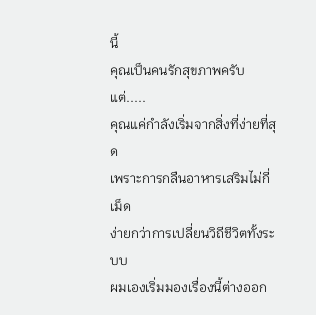นี้
คุณเป็นคนรักสุขภาพครับ
แต่.....
คุณแค่กำลังเริ่มจากสิ่งที่ง่ายที่สุด
เพราะการกลืนอาหารเสริมไม่กี่เม็ด
ง่ายกว่าการเปลี่ยนวิถีชีวิตทั้งระบบ
ผมเองเริ่มมองเรื่องนี้ต่างออก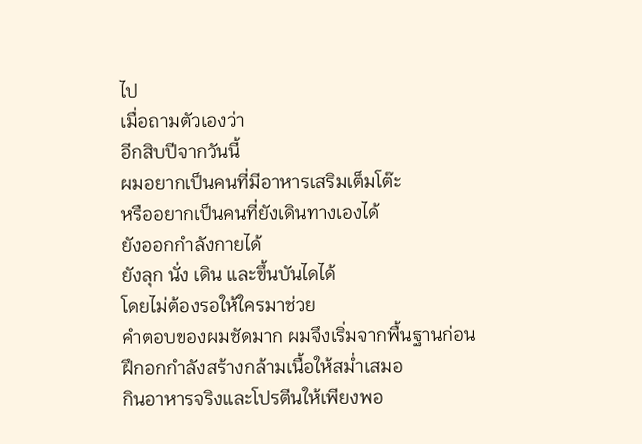ไป
เมื่อถามตัวเองว่า
อีกสิบปีจากวันนี้
ผมอยากเป็นคนที่มีอาหารเสริมเต็มโต๊ะ
หรืออยากเป็นคนที่ยังเดินทางเองได้
ยังออกกำลังกายได้
ยังลุก นั่ง เดิน และขึ้นบันไดได้
โดยไม่ต้องรอให้ใครมาช่วย
คำตอบของผมชัดมาก ผมจึงเริ่มจากพื้นฐานก่อน
ฝึกอกกำลังสร้างกล้ามเนื้อให้สม่ำเสมอ
กินอาหารจริงและโปรตีนให้เพียงพอ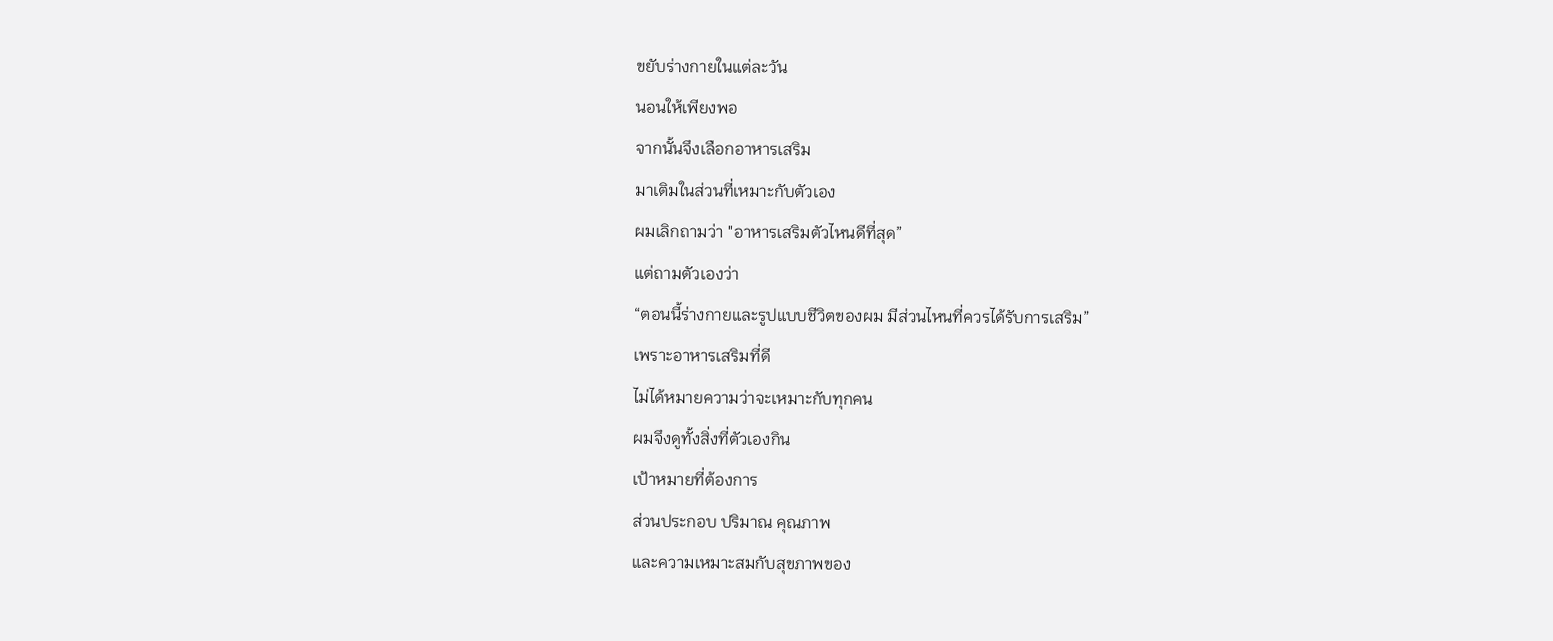ขยับร่างกายในแต่ละวัน
นอนให้เพียงพอ
จากนั้นจึงเลือกอาหารเสริม
มาเติมในส่วนที่เหมาะกับตัวเอง
ผมเลิกถามว่า "อาหารเสริมตัวไหนดีที่สุด”
แต่ถามตัวเองว่า
“ตอนนี้ร่างกายและรูปแบบชีวิตของผม มีส่วนไหนที่ควรได้รับการเสริม”
เพราะอาหารเสริมที่ดี
ไม่ได้หมายความว่าจะเหมาะกับทุกคน
ผมจึงดูทั้งสิ่งที่ตัวเองกิน
เป้าหมายที่ต้องการ
ส่วนประกอบ ปริมาณ คุณภาพ
และความเหมาะสมกับสุขภาพของ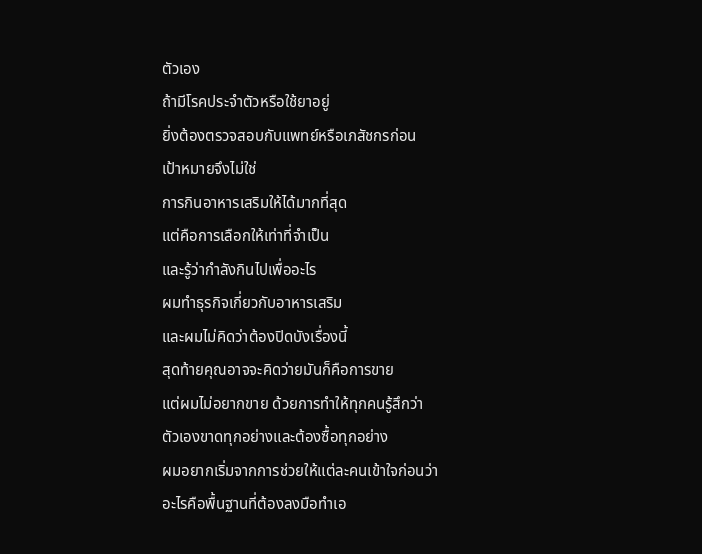ตัวเอง
ถ้ามีโรคประจำตัวหรือใช้ยาอยู่
ยิ่งต้องตรวจสอบกับแพทย์หรือเภสัชกรก่อน
เป้าหมายจึงไม่ใช่
การกินอาหารเสริมให้ได้มากที่สุด
แต่คือการเลือกให้เท่าที่จำเป็น
และรู้ว่ากำลังกินไปเพื่ออะไร
ผมทำธุรกิจเกี่ยวกับอาหารเสริม
และผมไม่คิดว่าต้องปิดบังเรื่องนี้
สุดท้ายคุณอาจจะคิดว่ายมันก็คือการขาย
แต่ผมไม่อยากขาย ด้วยการทำให้ทุกคนรู้สึกว่า
ตัวเองขาดทุกอย่างและต้องซื้อทุกอย่าง
ผมอยากเริ่มจากการช่วยให้แต่ละคนเข้าใจก่อนว่า
อะไรคือพื้นฐานที่ต้องลงมือทำเอ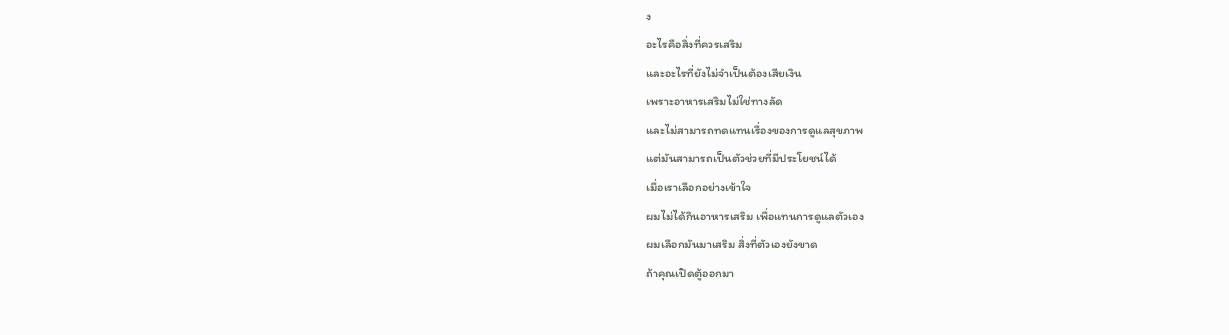ง
อะไรคือสิ่งที่ควรเสริม
และอะไรที่ยังไม่จำเป็นต้องเสียเงิน
เพราะอาหารเสริมไม่ใช่ทางลัด
และไม่สามารถทดแทนเรื่องของการดูแลสุขภาพ
แต่มันสามารถเป็นตัวช่วยที่มีประโยชน์ได้
เมื่อเราเลือกอย่างเข้าใจ
ผมไม่ได้กินอาหารเสริม เพื่อแทนการดูแลตัวเอง
ผมเลือกมันมาเสริม สิ่งที่ตัวเองยังขาด
ถ้าคุณเปิดตู้ออกมา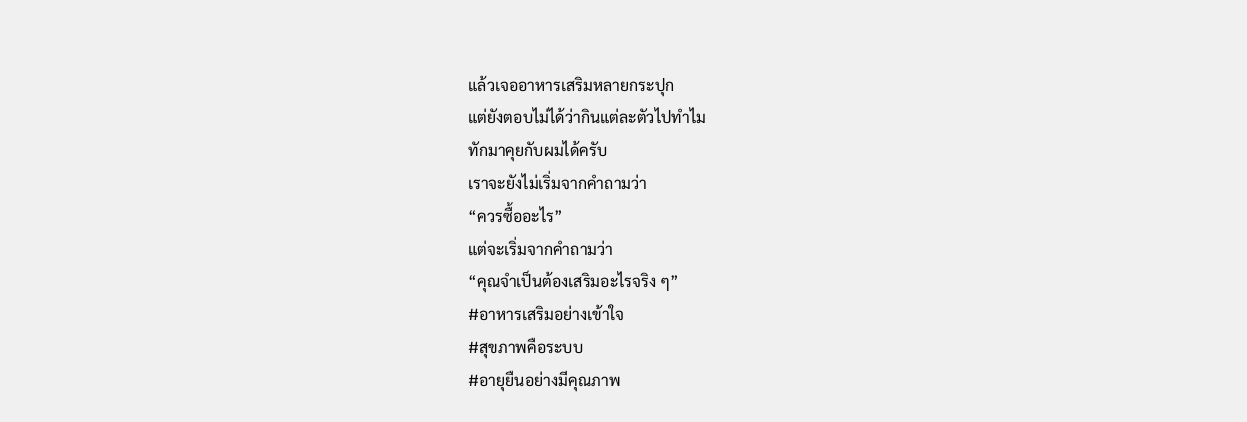แล้วเจออาหารเสริมหลายกระปุก
แต่ยังตอบไม่ได้ว่ากินแต่ละตัวไปทำไม
ทักมาคุยกับผมได้ครับ
เราจะยังไม่เริ่มจากคำถามว่า
“ควรซื้ออะไร”
แต่จะเริ่มจากคำถามว่า
“คุณจำเป็นต้องเสริมอะไรจริง ๆ”
#อาหารเสริมอย่างเข้าใจ
#สุขภาพคือระบบ
#อายุยืนอย่างมีคุณภาพ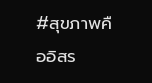#สุขภาพคืออิสร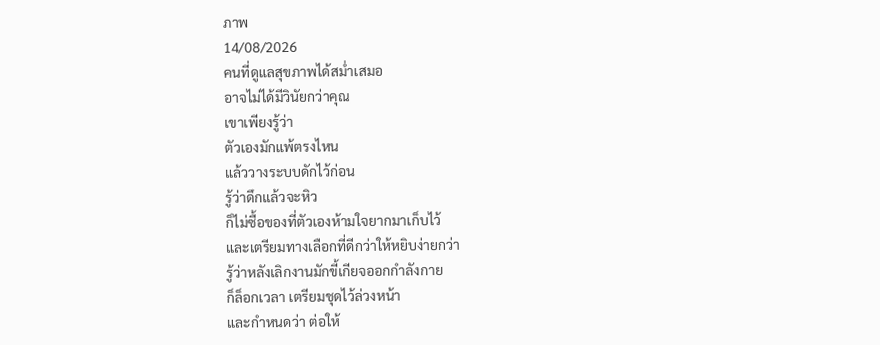ภาพ
14/08/2026
คนที่ดูแลสุขภาพได้สม่ำเสมอ
อาจไม่ได้มีวินัยกว่าคุณ
เขาเพียงรู้ว่า
ตัวเองมักแพ้ตรงไหน
แล้ววางระบบดักไว้ก่อน
รู้ว่าดึกแล้วจะหิว
ก็ไม่ซื้อของที่ตัวเองห้ามใจยากมาเก็บไว้
และเตรียมทางเลือกที่ดีกว่าให้หยิบง่ายกว่า
รู้ว่าหลังเลิกงานมักขี้เกียจออกกำลังกาย
ก็ล็อกเวลา เตรียมชุดไว้ล่วงหน้า
และกำหนดว่า ต่อให้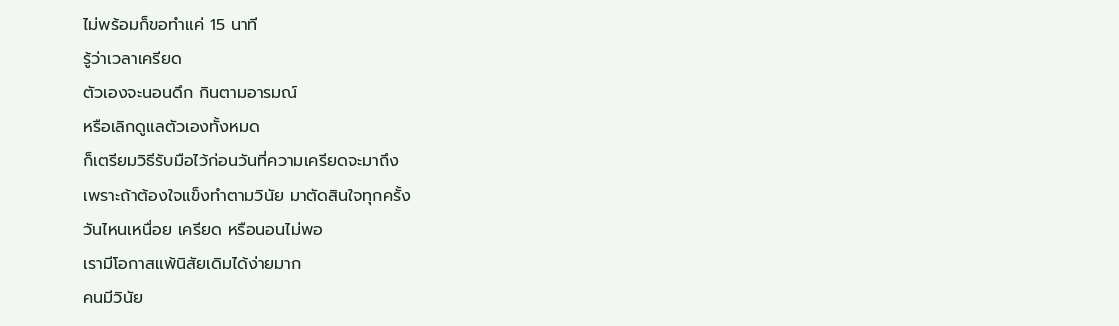ไม่พร้อมก็ขอทำแค่ 15 นาที
รู้ว่าเวลาเครียด
ตัวเองจะนอนดึก กินตามอารมณ์
หรือเลิกดูแลตัวเองทั้งหมด
ก็เตรียมวิธีรับมือไว้ก่อนวันที่ความเครียดจะมาถึง
เพราะถ้าต้องใจแข็งทำตามวินัย มาตัดสินใจทุกครั้ง
วันไหนเหนื่อย เครียด หรือนอนไม่พอ
เรามีโอกาสแพ้นิสัยเดิมได้ง่ายมาก
คนมีวินัย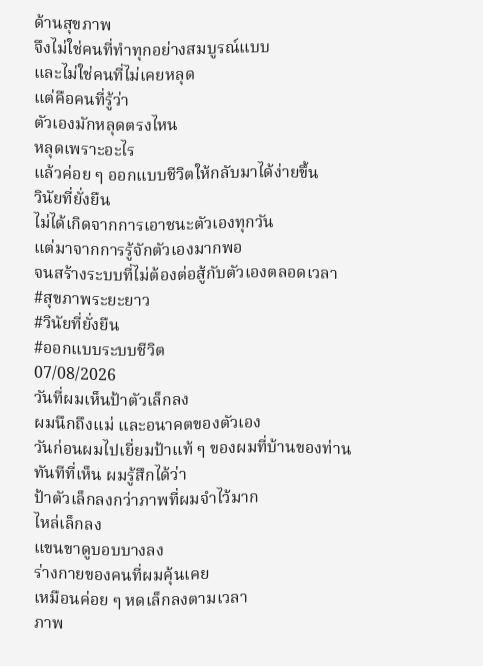ด้านสุขภาพ
จึงไม่ใช่คนที่ทำทุกอย่างสมบูรณ์แบบ
และไม่ใช่คนที่ไม่เคยหลุด
แต่คือคนที่รู้ว่า
ตัวเองมักหลุดตรงไหน
หลุดเพราะอะไร
แล้วค่อย ๆ ออกแบบชีวิตให้กลับมาได้ง่ายขึ้น
วินัยที่ยั่งยืน
ไม่ได้เกิดจากการเอาชนะตัวเองทุกวัน
แต่มาจากการรู้จักตัวเองมากพอ
จนสร้างระบบที่ไม่ต้องต่อสู้กับตัวเองตลอดเวลา
#สุขภาพระยะยาว
#วินัยที่ยั่งยืน
#ออกแบบระบบชีวิต
07/08/2026
วันที่ผมเห็นป้าตัวเล็กลง
ผมนึกถึงแม่ และอนาคตของตัวเอง
วันก่อนผมไปเยี่ยมป้าแท้ ๆ ของผมที่บ้านของท่าน
ทันทีที่เห็น ผมรู้สึกได้ว่า
ป้าตัวเล็กลงกว่าภาพที่ผมจำไว้มาก
ไหล่เล็กลง
แขนขาดูบอบบางลง
ร่างกายของคนที่ผมคุ้นเคย
เหมือนค่อย ๆ หดเล็กลงตามเวลา
ภาพ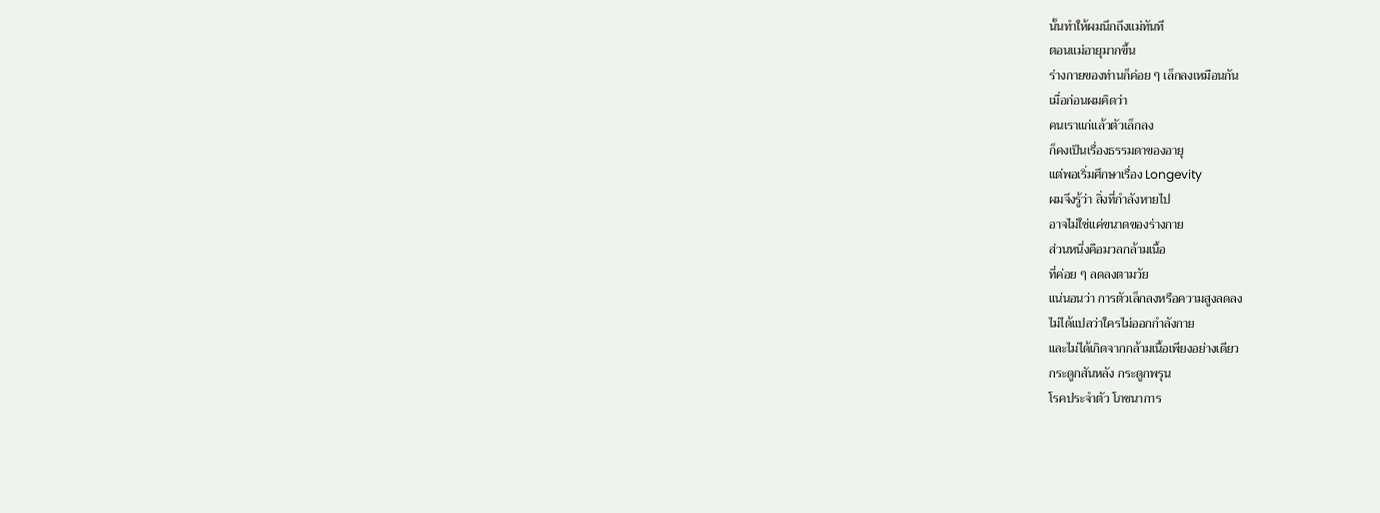นั้นทำให้ผมนึกถึงแม่ทันที
ตอนแม่อายุมากขึ้น
ร่างกายของท่านก็ค่อย ๆ เล็กลงเหมือนกัน
เมื่อก่อนผมคิดว่า
คนเราแก่แล้วตัวเล็กลง
ก็คงเป็นเรื่องธรรมดาของอายุ
แต่พอเริ่มศึกษาเรื่อง Longevity
ผมจึงรู้ว่า สิ่งที่กำลังหายไป
อาจไม่ใช่แค่ขนาดของร่างกาย
ส่วนหนึ่งคือมวลกล้ามเนื้อ
ที่ค่อย ๆ ลดลงตามวัย
แน่นอนว่า การตัวเล็กลงหรือความสูงลดลง
ไม่ได้แปลว่าใครไม่ออกกำลังกาย
และไม่ได้เกิดจากกล้ามเนื้อเพียงอย่างเดียว
กระดูกสันหลัง กระดูกพรุน
โรคประจำตัว โภชนาการ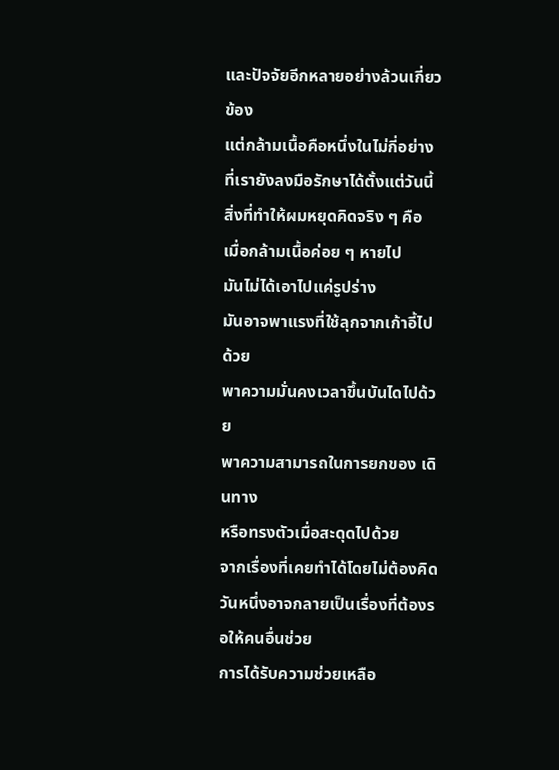และปัจจัยอีกหลายอย่างล้วนเกี่ยวข้อง
แต่กล้ามเนื้อคือหนึ่งในไม่กี่อย่าง
ที่เรายังลงมือรักษาได้ตั้งแต่วันนี้
สิ่งที่ทำให้ผมหยุดคิดจริง ๆ คือ
เมื่อกล้ามเนื้อค่อย ๆ หายไป
มันไม่ได้เอาไปแค่รูปร่าง
มันอาจพาแรงที่ใช้ลุกจากเก้าอี้ไปด้วย
พาความมั่นคงเวลาขึ้นบันไดไปด้วย
พาความสามารถในการยกของ เดินทาง
หรือทรงตัวเมื่อสะดุดไปด้วย
จากเรื่องที่เคยทำได้โดยไม่ต้องคิด
วันหนึ่งอาจกลายเป็นเรื่องที่ต้องรอให้คนอื่นช่วย
การได้รับความช่วยเหลือ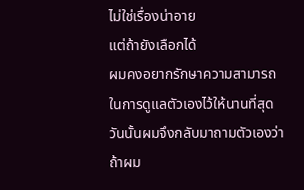ไม่ใช่เรื่องน่าอาย
แต่ถ้ายังเลือกได้
ผมคงอยากรักษาความสามารถ
ในการดูแลตัวเองไว้ให้นานที่สุด
วันนั้นผมจึงกลับมาถามตัวเองว่า
ถ้าผม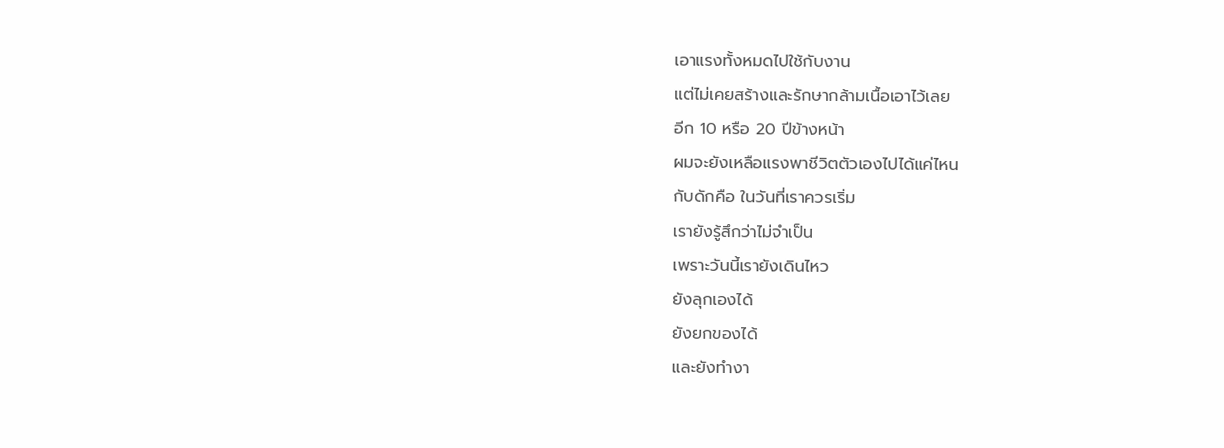เอาแรงทั้งหมดไปใช้กับงาน
แต่ไม่เคยสร้างและรักษากล้ามเนื้อเอาไว้เลย
อีก 10 หรือ 20 ปีข้างหน้า
ผมจะยังเหลือแรงพาชีวิตตัวเองไปได้แค่ไหน
กับดักคือ ในวันที่เราควรเริ่ม
เรายังรู้สึกว่าไม่จำเป็น
เพราะวันนี้เรายังเดินไหว
ยังลุกเองได้
ยังยกของได้
และยังทำงา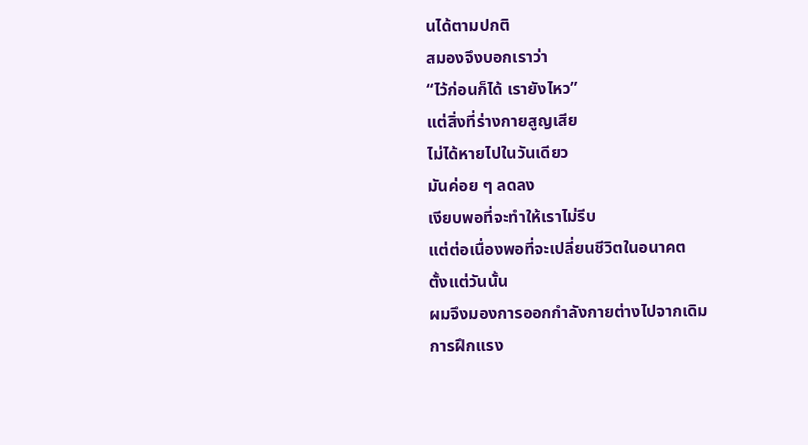นได้ตามปกติ
สมองจึงบอกเราว่า
“ไว้ก่อนก็ได้ เรายังไหว”
แต่สิ่งที่ร่างกายสูญเสีย
ไม่ได้หายไปในวันเดียว
มันค่อย ๆ ลดลง
เงียบพอที่จะทำให้เราไม่รีบ
แต่ต่อเนื่องพอที่จะเปลี่ยนชีวิตในอนาคต
ตั้งแต่วันนั้น
ผมจึงมองการออกกำลังกายต่างไปจากเดิม
การฝึกแรง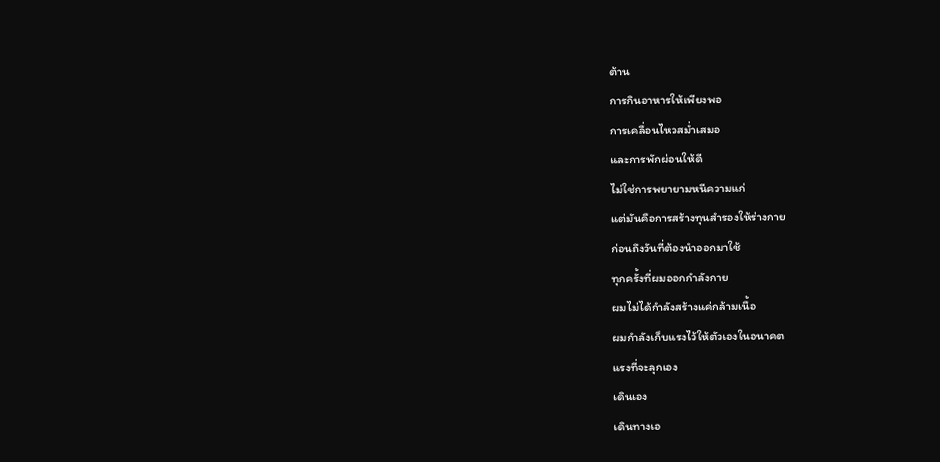ต้าน
การกินอาหารให้เพียงพอ
การเคลื่อนไหวสม่ำเสมอ
และการพักผ่อนให้ดี
ไม่ใช่การพยายามหนีความแก่
แต่มันคือการสร้างทุนสำรองให้ร่างกาย
ก่อนถึงวันที่ต้องนำออกมาใช้
ทุกครั้งที่ผมออกกำลังกาย
ผมไม่ได้กำลังสร้างแค่กล้ามเนื้อ
ผมกำลังเก็บแรงไว้ให้ตัวเองในอนาคต
แรงที่จะลุกเอง
เดินเอง
เดินทางเอ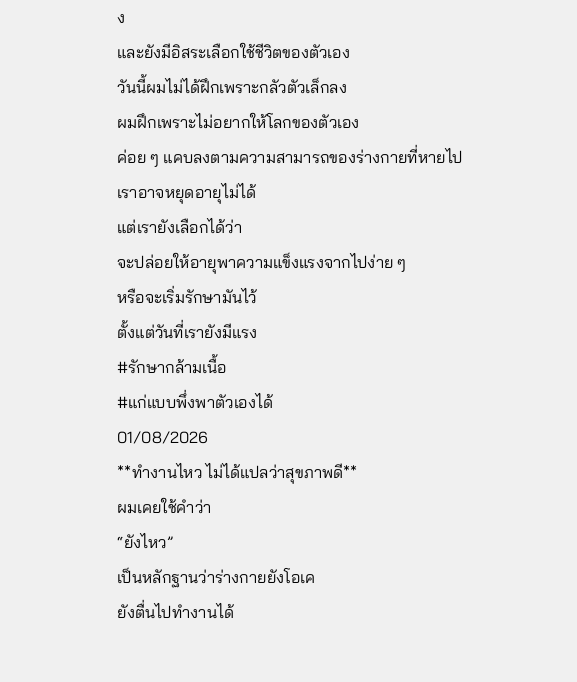ง
และยังมีอิสระเลือกใช้ชีวิตของตัวเอง
วันนี้ผมไม่ได้ฝึกเพราะกลัวตัวเล็กลง
ผมฝึกเพราะไม่อยากให้โลกของตัวเอง
ค่อย ๆ แคบลงตามความสามารถของร่างกายที่หายไป
เราอาจหยุดอายุไม่ได้
แต่เรายังเลือกได้ว่า
จะปล่อยให้อายุพาความแข็งแรงจากไปง่าย ๆ
หรือจะเริ่มรักษามันไว้
ตั้งแต่วันที่เรายังมีแรง
#รักษากล้ามเนื้อ
#แก่แบบพึ่งพาตัวเองได้
01/08/2026
**ทำงานไหว ไม่ได้แปลว่าสุขภาพดี**
ผมเคยใช้คำว่า
“ยังไหว”
เป็นหลักฐานว่าร่างกายยังโอเค
ยังตื่นไปทำงานได้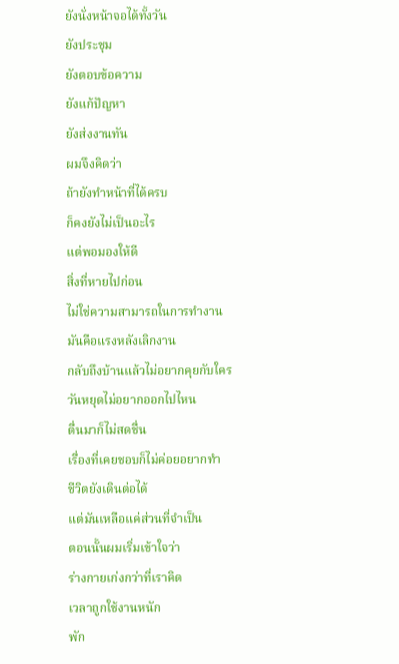ยังนั่งหน้าจอได้ทั้งวัน
ยังประชุม
ยังตอบข้อความ
ยังแก้ปัญหา
ยังส่งงานทัน
ผมจึงคิดว่า
ถ้ายังทำหน้าที่ได้ครบ
ก็คงยังไม่เป็นอะไร
แต่พอมองให้ดี
สิ่งที่หายไปก่อน
ไม่ใช่ความสามารถในการทำงาน
มันคือแรงหลังเลิกงาน
กลับถึงบ้านแล้วไม่อยากคุยกับใคร
วันหยุดไม่อยากออกไปไหน
ตื่นมาก็ไม่สดชื่น
เรื่องที่เคยชอบก็ไม่ค่อยอยากทำ
ชีวิตยังเดินต่อได้
แต่มันเหลือแค่ส่วนที่จำเป็น
ตอนนั้นผมเริ่มเข้าใจว่า
ร่างกายเก่งกว่าที่เราคิด
เวลาถูกใช้งานหนัก
พัก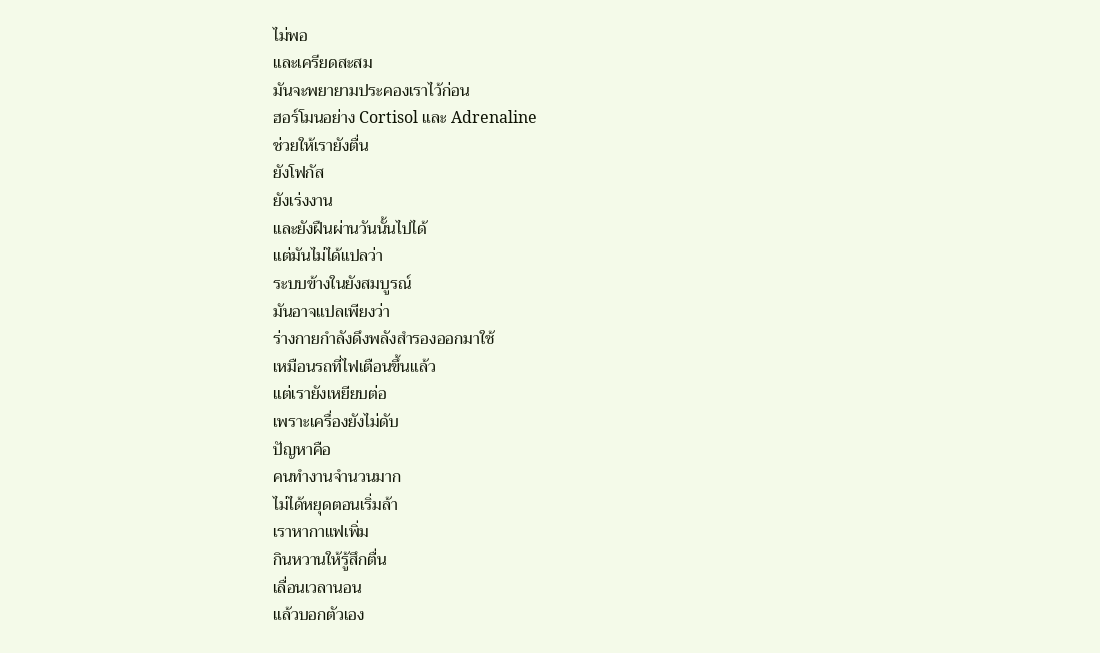ไม่พอ
และเครียดสะสม
มันจะพยายามประคองเราไว้ก่อน
ฮอร์โมนอย่าง Cortisol และ Adrenaline
ช่วยให้เรายังตื่น
ยังโฟกัส
ยังเร่งงาน
และยังฝืนผ่านวันนั้นไปได้
แต่มันไม่ได้แปลว่า
ระบบข้างในยังสมบูรณ์
มันอาจแปลเพียงว่า
ร่างกายกำลังดึงพลังสำรองออกมาใช้
เหมือนรถที่ไฟเตือนขึ้นแล้ว
แต่เรายังเหยียบต่อ
เพราะเครื่องยังไม่ดับ
ปัญหาคือ
คนทำงานจำนวนมาก
ไม่ได้หยุดตอนเริ่มล้า
เราหากาแฟเพิ่ม
กินหวานให้รู้สึกตื่น
เลื่อนเวลานอน
แล้วบอกตัวเอง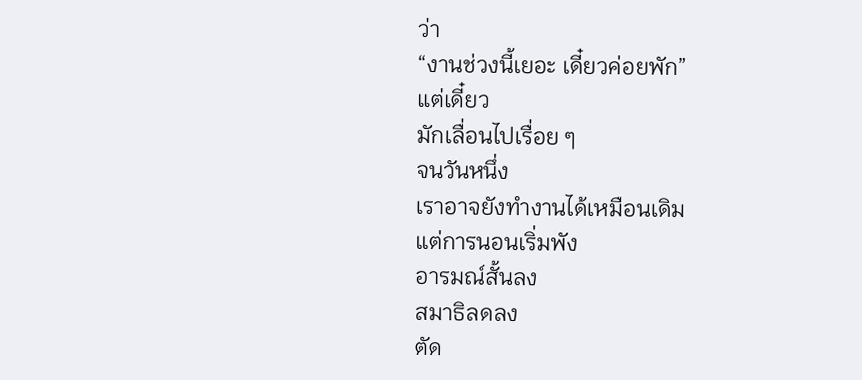ว่า
“งานช่วงนี้เยอะ เดี๋ยวค่อยพัก”
แต่เดี๋ยว
มักเลื่อนไปเรื่อย ๆ
จนวันหนึ่ง
เราอาจยังทำงานได้เหมือนเดิม
แต่การนอนเริ่มพัง
อารมณ์สั้นลง
สมาธิลดลง
ตัด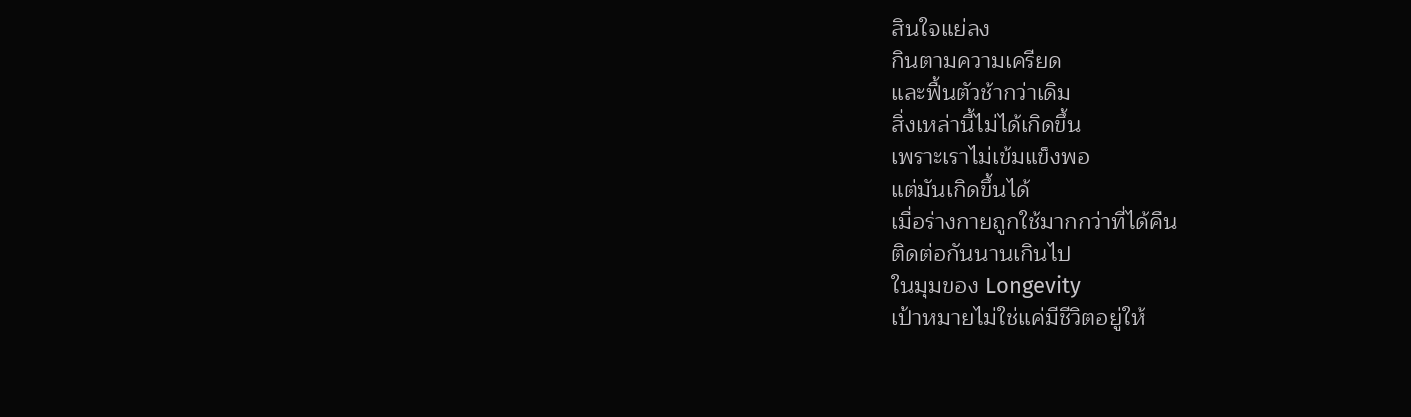สินใจแย่ลง
กินตามความเครียด
และฟื้นตัวช้ากว่าเดิม
สิ่งเหล่านี้ไม่ได้เกิดขึ้น
เพราะเราไม่เข้มแข็งพอ
แต่มันเกิดขึ้นได้
เมื่อร่างกายถูกใช้มากกว่าที่ได้คืน
ติดต่อกันนานเกินไป
ในมุมของ Longevity
เป้าหมายไม่ใช่แค่มีชีวิตอยู่ให้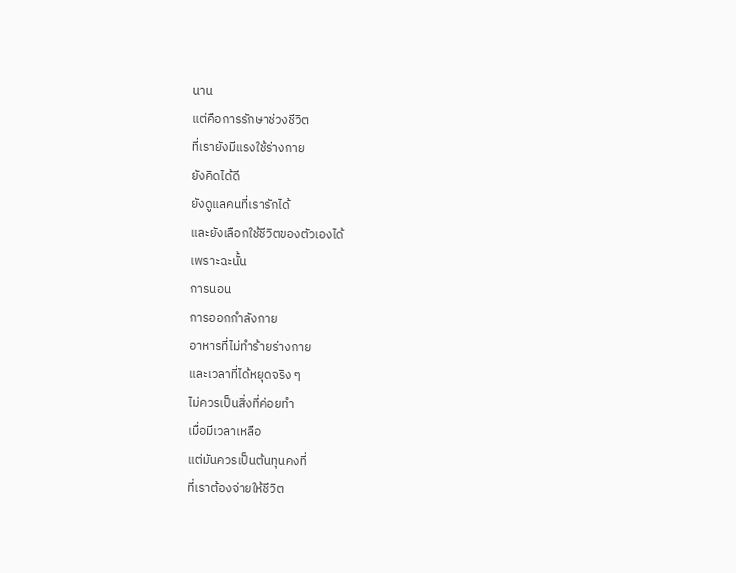นาน
แต่คือการรักษาช่วงชีวิต
ที่เรายังมีแรงใช้ร่างกาย
ยังคิดได้ดี
ยังดูแลคนที่เรารักได้
และยังเลือกใช้ชีวิตของตัวเองได้
เพราะฉะนั้น
การนอน
การออกกำลังกาย
อาหารที่ไม่ทำร้ายร่างกาย
และเวลาที่ได้หยุดจริง ๆ
ไม่ควรเป็นสิ่งที่ค่อยทำ
เมื่อมีเวลาเหลือ
แต่มันควรเป็นต้นทุนคงที่
ที่เราต้องจ่ายให้ชีวิต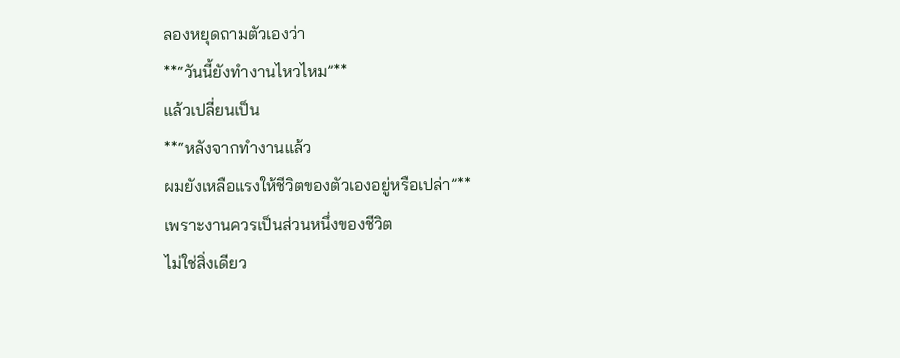ลองหยุดถามตัวเองว่า
**“วันนี้ยังทำงานไหวไหม”**
แล้วเปลี่ยนเป็น
**“หลังจากทำงานแล้ว
ผมยังเหลือแรงให้ชีวิตของตัวเองอยู่หรือเปล่า”**
เพราะงานควรเป็นส่วนหนึ่งของชีวิต
ไม่ใช่สิ่งเดียว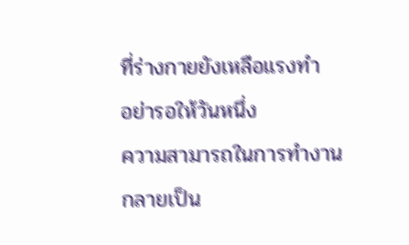ที่ร่างกายยังเหลือแรงทำ
อย่ารอให้วันหนึ่ง
ความสามารถในการทำงาน
กลายเป็น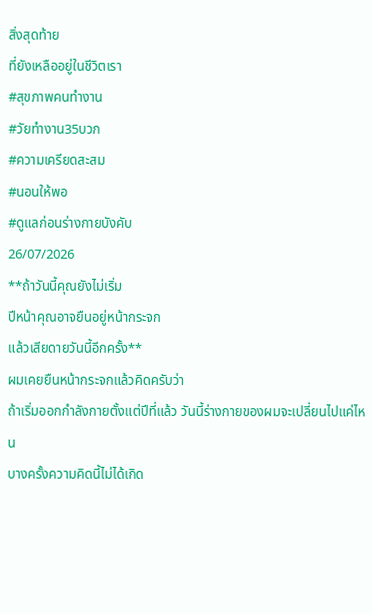สิ่งสุดท้าย
ที่ยังเหลืออยู่ในชีวิตเรา
#สุขภาพคนทำงาน
#วัยทำงาน35บวก
#ความเครียดสะสม
#นอนให้พอ
#ดูแลก่อนร่างกายบังคับ
26/07/2026
**ถ้าวันนี้คุณยังไม่เริ่ม
ปีหน้าคุณอาจยืนอยู่หน้ากระจก
แล้วเสียดายวันนี้อีกครั้ง**
ผมเคยยืนหน้ากระจกแล้วคิดครับว่า
ถ้าเริ่มออกกำลังกายตั้งแต่ปีที่แล้ว วันนี้ร่างกายของผมจะเปลี่ยนไปแค่ไหน
บางครั้งความคิดนี้ไม่ได้เกิด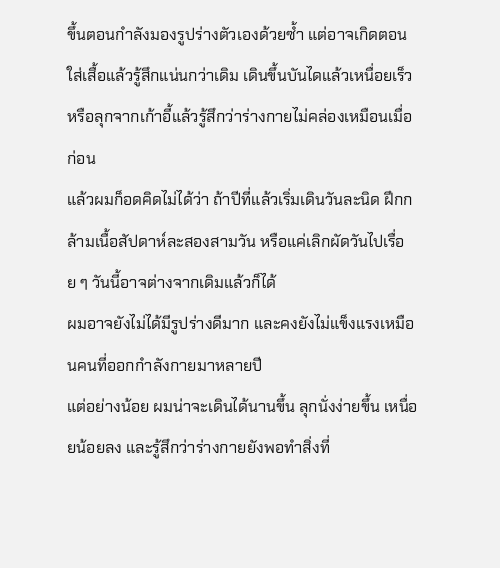ขึ้นตอนกำลังมองรูปร่างตัวเองด้วยซ้ำ แต่อาจเกิดตอนใส่เสื้อแล้วรู้สึกแน่นกว่าเดิม เดินขึ้นบันไดแล้วเหนื่อยเร็ว หรือลุกจากเก้าอี้แล้วรู้สึกว่าร่างกายไม่คล่องเหมือนเมื่อก่อน
แล้วผมก็อดคิดไม่ได้ว่า ถ้าปีที่แล้วเริ่มเดินวันละนิด ฝึกกล้ามเนื้อสัปดาห์ละสองสามวัน หรือแค่เลิกผัดวันไปเรื่อย ๆ วันนี้อาจต่างจากเดิมแล้วก็ได้
ผมอาจยังไม่ได้มีรูปร่างดีมาก และคงยังไม่แข็งแรงเหมือนคนที่ออกกำลังกายมาหลายปี
แต่อย่างน้อย ผมน่าจะเดินได้นานขึ้น ลุกนั่งง่ายขึ้น เหนื่อยน้อยลง และรู้สึกว่าร่างกายยังพอทำสิ่งที่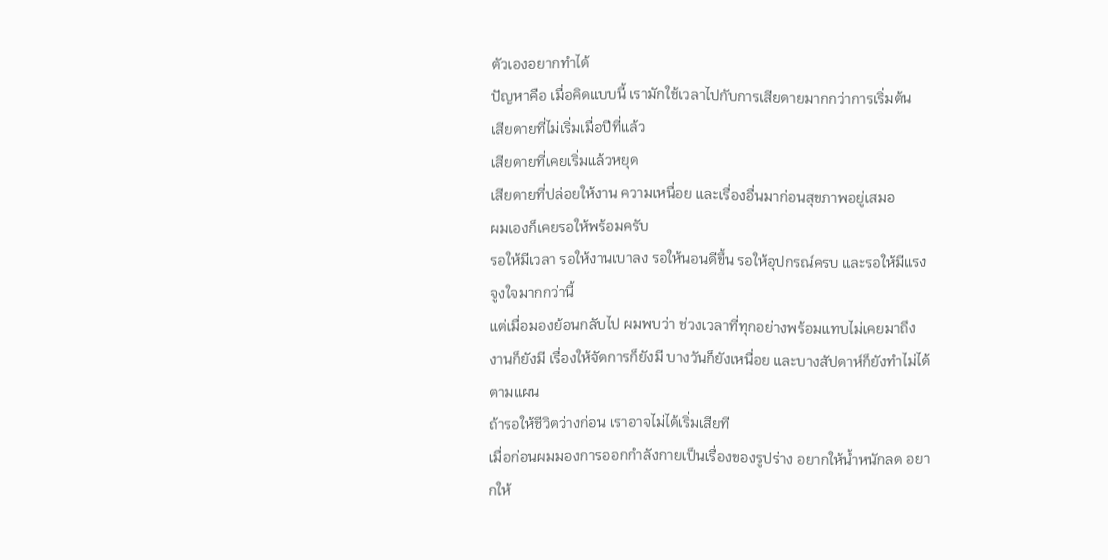ตัวเองอยากทำได้
ปัญหาคือ เมื่อคิดแบบนี้ เรามักใช้เวลาไปกับการเสียดายมากกว่าการเริ่มต้น
เสียดายที่ไม่เริ่มเมื่อปีที่แล้ว
เสียดายที่เคยเริ่มแล้วหยุด
เสียดายที่ปล่อยให้งาน ความเหนื่อย และเรื่องอื่นมาก่อนสุขภาพอยู่เสมอ
ผมเองก็เคยรอให้พร้อมครับ
รอให้มีเวลา รอให้งานเบาลง รอให้นอนดีขึ้น รอให้อุปกรณ์ครบ และรอให้มีแรงจูงใจมากกว่านี้
แต่เมื่อมองย้อนกลับไป ผมพบว่า ช่วงเวลาที่ทุกอย่างพร้อมแทบไม่เคยมาถึง
งานก็ยังมี เรื่องให้จัดการก็ยังมี บางวันก็ยังเหนื่อย และบางสัปดาห์ก็ยังทำไม่ได้ตามแผน
ถ้ารอให้ชีวิตว่างก่อน เราอาจไม่ได้เริ่มเสียที
เมื่อก่อนผมมองการออกกำลังกายเป็นเรื่องของรูปร่าง อยากให้น้ำหนักลด อยากให้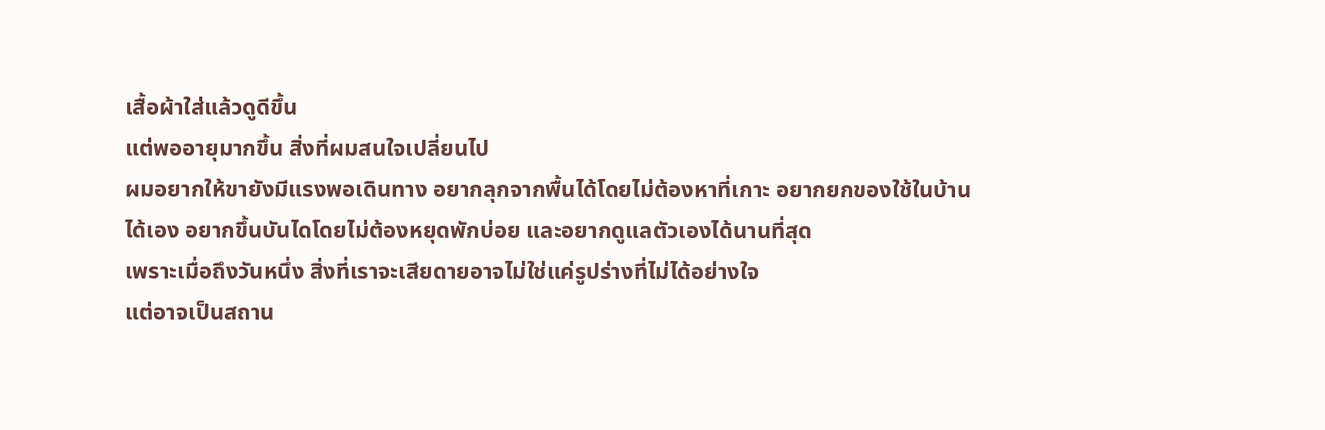เสื้อผ้าใส่แล้วดูดีขึ้น
แต่พออายุมากขึ้น สิ่งที่ผมสนใจเปลี่ยนไป
ผมอยากให้ขายังมีแรงพอเดินทาง อยากลุกจากพื้นได้โดยไม่ต้องหาที่เกาะ อยากยกของใช้ในบ้านได้เอง อยากขึ้นบันไดโดยไม่ต้องหยุดพักบ่อย และอยากดูแลตัวเองได้นานที่สุด
เพราะเมื่อถึงวันหนึ่ง สิ่งที่เราจะเสียดายอาจไม่ใช่แค่รูปร่างที่ไม่ได้อย่างใจ
แต่อาจเป็นสถาน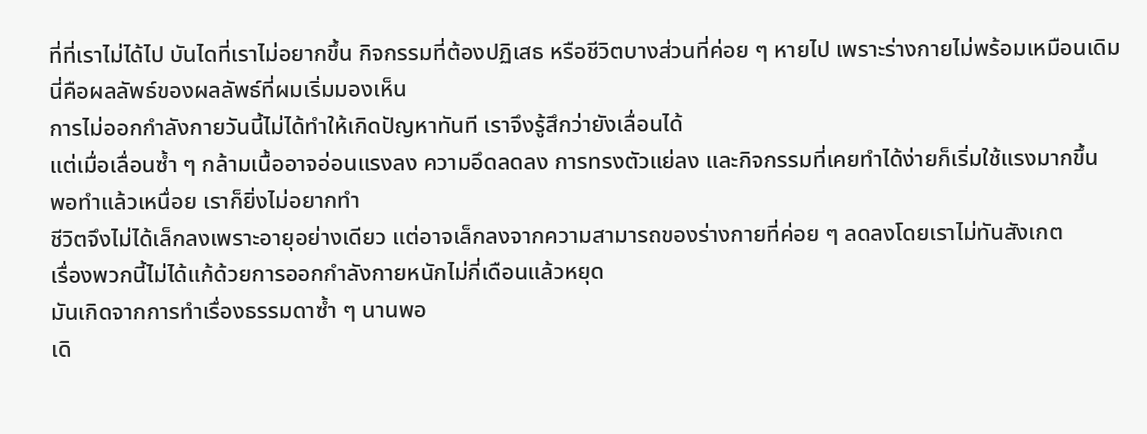ที่ที่เราไม่ได้ไป บันไดที่เราไม่อยากขึ้น กิจกรรมที่ต้องปฏิเสธ หรือชีวิตบางส่วนที่ค่อย ๆ หายไป เพราะร่างกายไม่พร้อมเหมือนเดิม
นี่คือผลลัพธ์ของผลลัพธ์ที่ผมเริ่มมองเห็น
การไม่ออกกำลังกายวันนี้ไม่ได้ทำให้เกิดปัญหาทันที เราจึงรู้สึกว่ายังเลื่อนได้
แต่เมื่อเลื่อนซ้ำ ๆ กล้ามเนื้ออาจอ่อนแรงลง ความอึดลดลง การทรงตัวแย่ลง และกิจกรรมที่เคยทำได้ง่ายก็เริ่มใช้แรงมากขึ้น
พอทำแล้วเหนื่อย เราก็ยิ่งไม่อยากทำ
ชีวิตจึงไม่ได้เล็กลงเพราะอายุอย่างเดียว แต่อาจเล็กลงจากความสามารถของร่างกายที่ค่อย ๆ ลดลงโดยเราไม่ทันสังเกต
เรื่องพวกนี้ไม่ได้แก้ด้วยการออกกำลังกายหนักไม่กี่เดือนแล้วหยุด
มันเกิดจากการทำเรื่องธรรมดาซ้ำ ๆ นานพอ
เดิ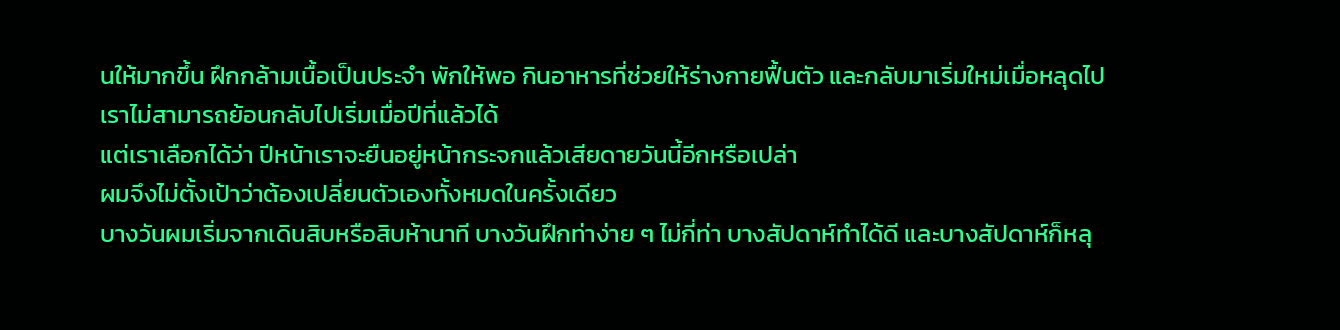นให้มากขึ้น ฝึกกล้ามเนื้อเป็นประจำ พักให้พอ กินอาหารที่ช่วยให้ร่างกายฟื้นตัว และกลับมาเริ่มใหม่เมื่อหลุดไป
เราไม่สามารถย้อนกลับไปเริ่มเมื่อปีที่แล้วได้
แต่เราเลือกได้ว่า ปีหน้าเราจะยืนอยู่หน้ากระจกแล้วเสียดายวันนี้อีกหรือเปล่า
ผมจึงไม่ตั้งเป้าว่าต้องเปลี่ยนตัวเองทั้งหมดในครั้งเดียว
บางวันผมเริ่มจากเดินสิบหรือสิบห้านาที บางวันฝึกท่าง่าย ๆ ไม่กี่ท่า บางสัปดาห์ทำได้ดี และบางสัปดาห์ก็หลุ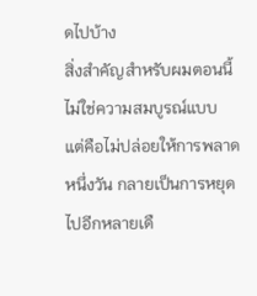ดไปบ้าง
สิ่งสำคัญสำหรับผมตอนนี้ไม่ใช่ความสมบูรณ์แบบ
แต่คือไม่ปล่อยให้การพลาดหนึ่งวัน กลายเป็นการหยุดไปอีกหลายเดื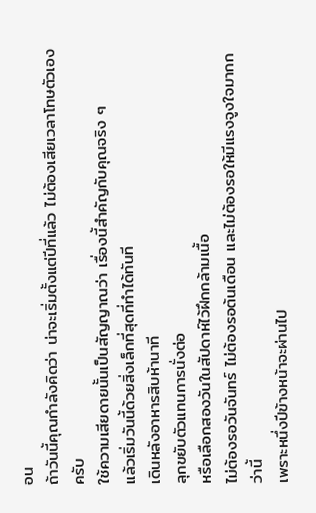อน
ถ้าวันนี้คุณกำลังคิดว่า น่าจะเริ่มตั้งแต่ปีที่แล้ว ไม่ต้องเสียเวลาโทษตัวเองครับ
ใช้ความเสียดายนั้นเป็นสัญญาณว่า เรื่องนี้สำคัญกับคุณจริง ๆ
แล้วเริ่มวันนี้ด้วยสิ่งเล็กที่สุดที่ทำได้ทันที
เดินหลังอาหารสิบห้านาที
ลุกขยับตัวแทนการนั่งต่อ
หรือเลือกสองวันในสัปดาห์ไว้ฝึกกล้ามเนื้อ
ไม่ต้องรอวันจันทร์ ไม่ต้องรอต้นเดือน และไม่ต้องรอให้มีแรงจูงใจมากกว่านี้
เพราะหนึ่งปีข้างหน้าจะผ่านไป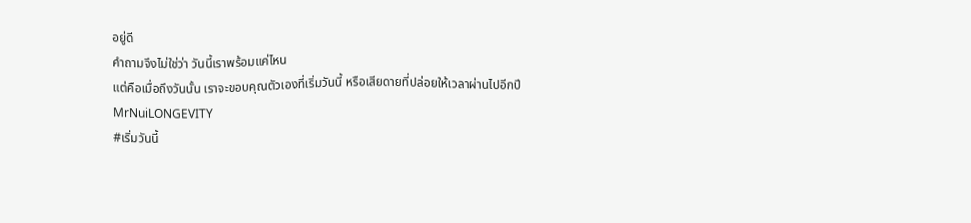อยู่ดี
คำถามจึงไม่ใช่ว่า วันนี้เราพร้อมแค่ไหน
แต่คือเมื่อถึงวันนั้น เราจะขอบคุณตัวเองที่เริ่มวันนี้ หรือเสียดายที่ปล่อยให้เวลาผ่านไปอีกปี
MrNuiLONGEVITY
#เริ่มวันนี้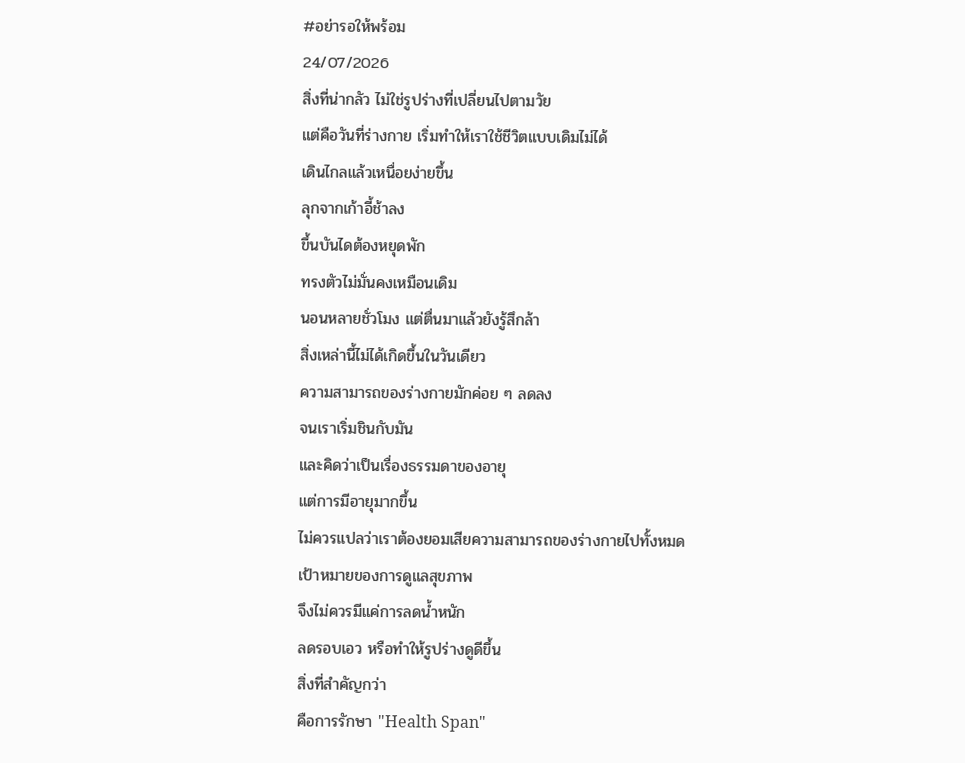#อย่ารอให้พร้อม
24/07/2026
สิ่งที่น่ากลัว ไม่ใช่รูปร่างที่เปลี่ยนไปตามวัย
แต่คือวันที่ร่างกาย เริ่มทำให้เราใช้ชีวิตแบบเดิมไม่ได้
เดินไกลแล้วเหนื่อยง่ายขึ้น
ลุกจากเก้าอี้ช้าลง
ขึ้นบันไดต้องหยุดพัก
ทรงตัวไม่มั่นคงเหมือนเดิม
นอนหลายชั่วโมง แต่ตื่นมาแล้วยังรู้สึกล้า
สิ่งเหล่านี้ไม่ได้เกิดขึ้นในวันเดียว
ความสามารถของร่างกายมักค่อย ๆ ลดลง
จนเราเริ่มชินกับมัน
และคิดว่าเป็นเรื่องธรรมดาของอายุ
แต่การมีอายุมากขึ้น
ไม่ควรแปลว่าเราต้องยอมเสียความสามารถของร่างกายไปทั้งหมด
เป้าหมายของการดูแลสุขภาพ
จึงไม่ควรมีแค่การลดน้ำหนัก
ลดรอบเอว หรือทำให้รูปร่างดูดีขึ้น
สิ่งที่สำคัญกว่า
คือการรักษา "Health Span"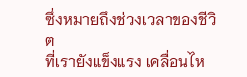ซึ่งหมายถึงช่วงเวลาของชีวิต
ที่เรายังแข็งแรง เคลื่อนไห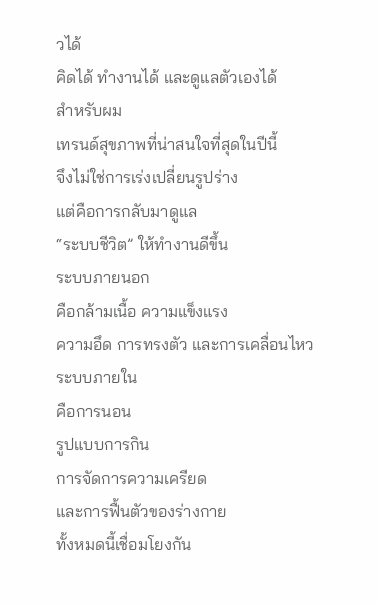วได้
คิดได้ ทำงานได้ และดูแลตัวเองได้
สำหรับผม
เทรนด์สุขภาพที่น่าสนใจที่สุดในปีนี้
จึงไม่ใช่การเร่งเปลี่ยนรูปร่าง
แต่คือการกลับมาดูแล
“ระบบชีวิต” ให้ทำงานดีขึ้น
ระบบภายนอก
คือกล้ามเนื้อ ความแข็งแรง
ความอึด การทรงตัว และการเคลื่อนไหว
ระบบภายใน
คือการนอน
รูปแบบการกิน
การจัดการความเครียด
และการฟื้นตัวของร่างกาย
ทั้งหมดนี้เชื่อมโยงกัน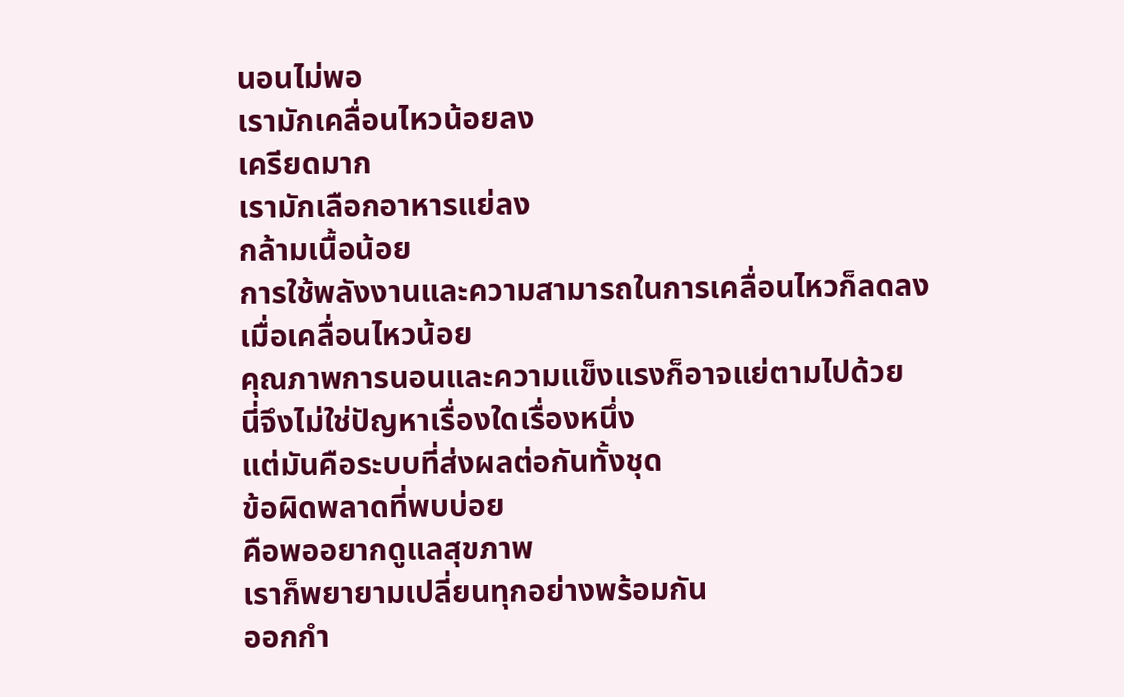นอนไม่พอ
เรามักเคลื่อนไหวน้อยลง
เครียดมาก
เรามักเลือกอาหารแย่ลง
กล้ามเนื้อน้อย
การใช้พลังงานและความสามารถในการเคลื่อนไหวก็ลดลง
เมื่อเคลื่อนไหวน้อย
คุณภาพการนอนและความแข็งแรงก็อาจแย่ตามไปด้วย
นี่จึงไม่ใช่ปัญหาเรื่องใดเรื่องหนึ่ง
แต่มันคือระบบที่ส่งผลต่อกันทั้งชุด
ข้อผิดพลาดที่พบบ่อย
คือพออยากดูแลสุขภาพ
เราก็พยายามเปลี่ยนทุกอย่างพร้อมกัน
ออกกำ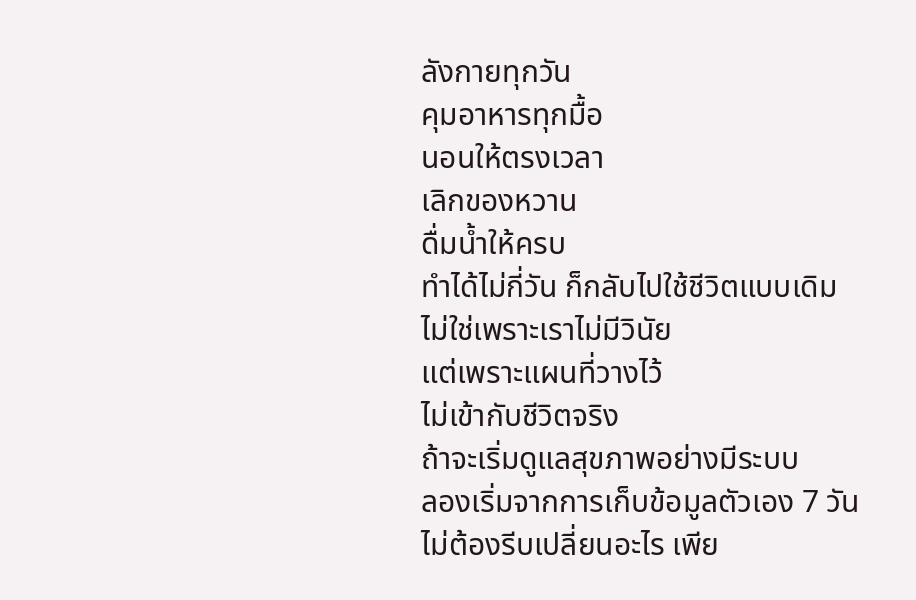ลังกายทุกวัน
คุมอาหารทุกมื้อ
นอนให้ตรงเวลา
เลิกของหวาน
ดื่มน้ำให้ครบ
ทำได้ไม่กี่วัน ก็กลับไปใช้ชีวิตแบบเดิม
ไม่ใช่เพราะเราไม่มีวินัย
แต่เพราะแผนที่วางไว้
ไม่เข้ากับชีวิตจริง
ถ้าจะเริ่มดูแลสุขภาพอย่างมีระบบ
ลองเริ่มจากการเก็บข้อมูลตัวเอง 7 วัน
ไม่ต้องรีบเปลี่ยนอะไร เพีย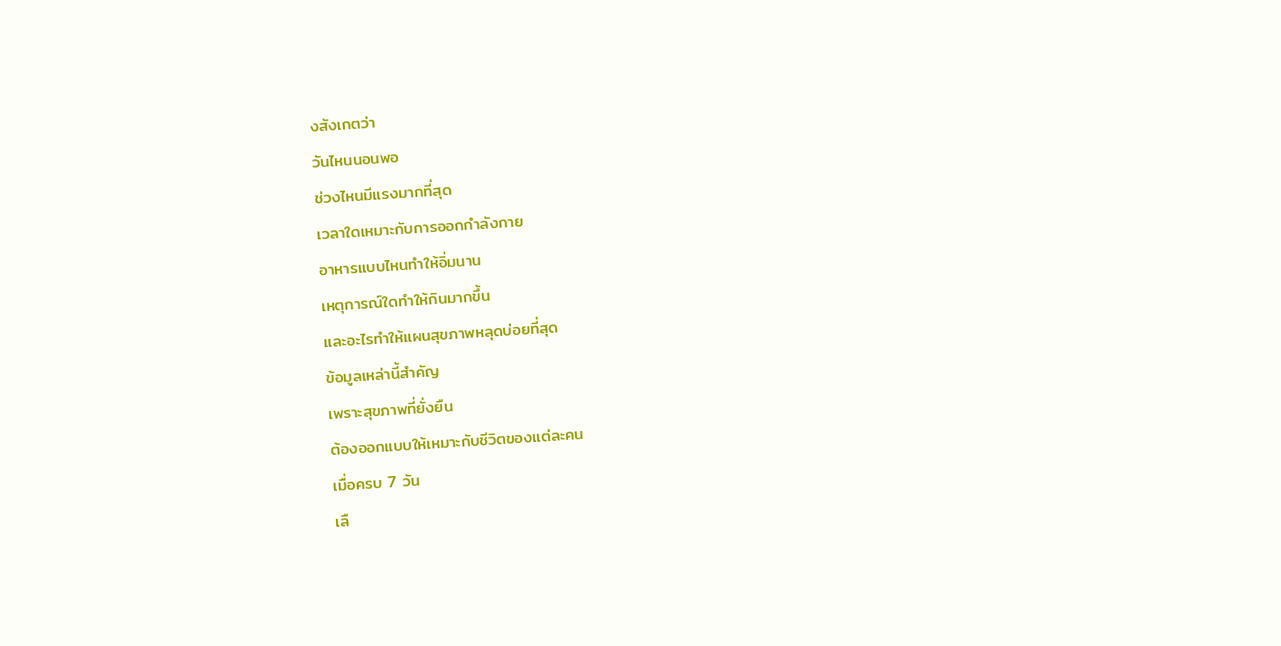งสังเกตว่า
วันไหนนอนพอ
ช่วงไหนมีแรงมากที่สุด
เวลาใดเหมาะกับการออกกำลังกาย
อาหารแบบไหนทำให้อิ่มนาน
เหตุการณ์ใดทำให้กินมากขึ้น
และอะไรทำให้แผนสุขภาพหลุดบ่อยที่สุด
ข้อมูลเหล่านี้สำคัญ
เพราะสุขภาพที่ยั่งยืน
ต้องออกแบบให้เหมาะกับชีวิตของแต่ละคน
เมื่อครบ 7 วัน
เลื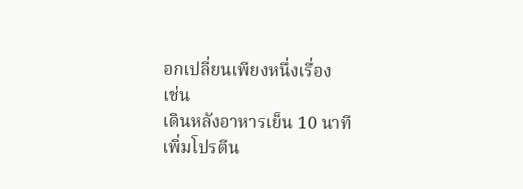อกเปลี่ยนเพียงหนึ่งเรื่อง
เช่น
เดินหลังอาหารเย็น 10 นาที
เพิ่มโปรตีน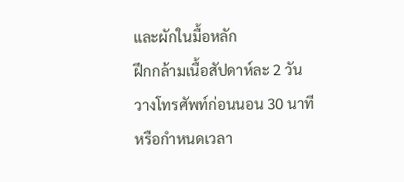และผักในมื้อหลัก
ฝึกกล้ามเนื้อสัปดาห์ละ 2 วัน
วางโทรศัพท์ก่อนนอน 30 นาที
หรือกำหนดเวลา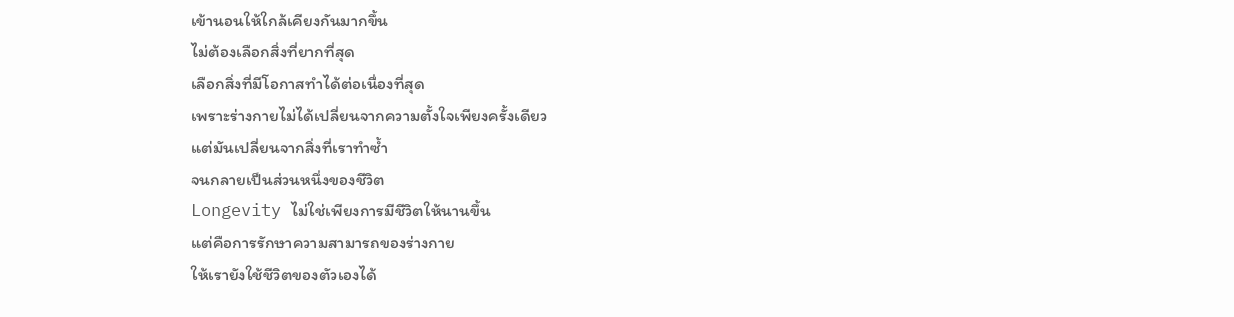เข้านอนให้ใกล้เคียงกันมากขึ้น
ไม่ต้องเลือกสิ่งที่ยากที่สุด
เลือกสิ่งที่มีโอกาสทำได้ต่อเนื่องที่สุด
เพราะร่างกายไม่ได้เปลี่ยนจากความตั้งใจเพียงครั้งเดียว
แต่มันเปลี่ยนจากสิ่งที่เราทำซ้ำ
จนกลายเป็นส่วนหนึ่งของชีวิต
Longevity ไม่ใช่เพียงการมีชีวิตให้นานขึ้น
แต่คือการรักษาความสามารถของร่างกาย
ให้เรายังใช้ชีวิตของตัวเองได้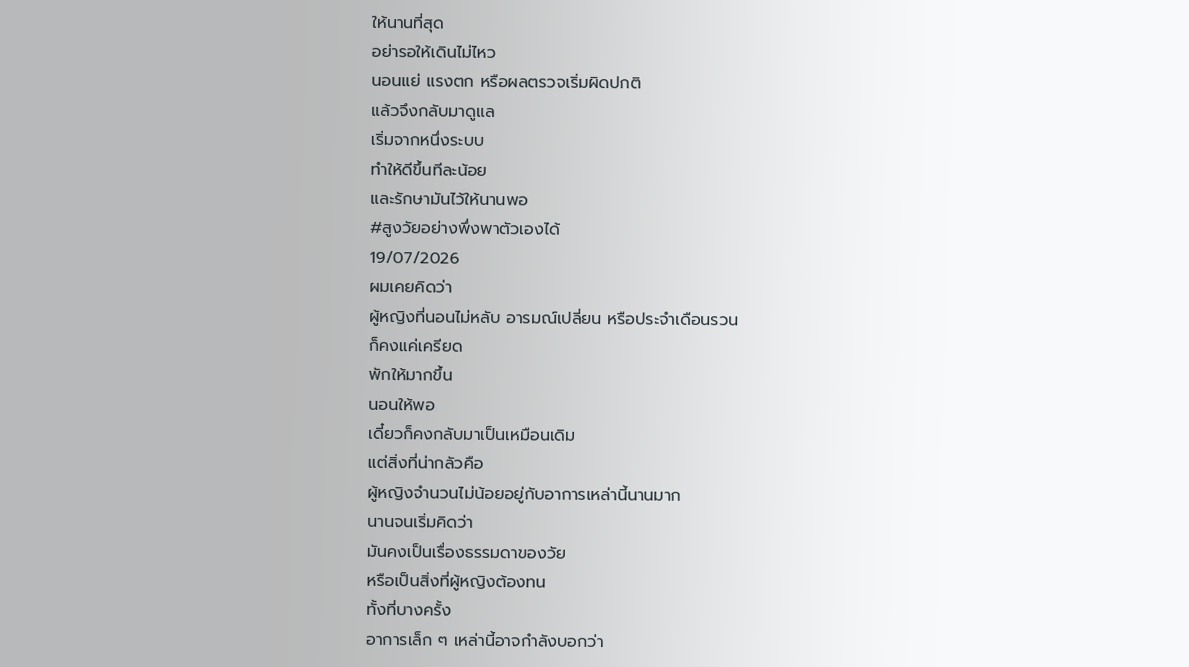ให้นานที่สุด
อย่ารอให้เดินไม่ไหว
นอนแย่ แรงตก หรือผลตรวจเริ่มผิดปกติ
แล้วจึงกลับมาดูแล
เริ่มจากหนึ่งระบบ
ทำให้ดีขึ้นทีละน้อย
และรักษามันไว้ให้นานพอ
#สูงวัยอย่างพึ่งพาตัวเองได้
19/07/2026
ผมเคยคิดว่า
ผู้หญิงที่นอนไม่หลับ อารมณ์เปลี่ยน หรือประจำเดือนรวน
ก็คงแค่เครียด
พักให้มากขึ้น
นอนให้พอ
เดี๋ยวก็คงกลับมาเป็นเหมือนเดิม
แต่สิ่งที่น่ากลัวคือ
ผู้หญิงจำนวนไม่น้อยอยู่กับอาการเหล่านี้นานมาก
นานจนเริ่มคิดว่า
มันคงเป็นเรื่องธรรมดาของวัย
หรือเป็นสิ่งที่ผู้หญิงต้องทน
ทั้งที่บางครั้ง
อาการเล็ก ๆ เหล่านี้อาจกำลังบอกว่า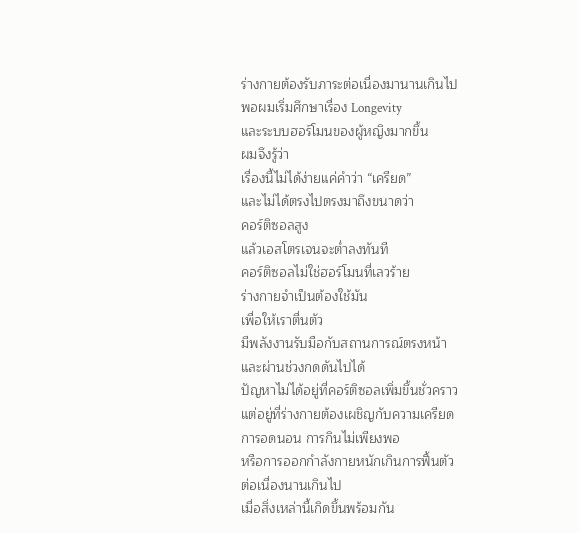ร่างกายต้องรับภาระต่อเนื่องมานานเกินไป
พอผมเริ่มศึกษาเรื่อง Longevity
และระบบฮอร์โมนของผู้หญิงมากขึ้น
ผมจึงรู้ว่า
เรื่องนี้ไม่ได้ง่ายแค่คำว่า “เครียด”
และไม่ได้ตรงไปตรงมาถึงขนาดว่า
คอร์ติซอลสูง
แล้วเอสโตรเจนจะต่ำลงทันที
คอร์ติซอลไม่ใช่ฮอร์โมนที่เลวร้าย
ร่างกายจำเป็นต้องใช้มัน
เพื่อให้เราตื่นตัว
มีพลังงานรับมือกับสถานการณ์ตรงหน้า
และผ่านช่วงกดดันไปได้
ปัญหาไม่ได้อยู่ที่คอร์ติซอลเพิ่มขึ้นชั่วคราว
แต่อยู่ที่ร่างกายต้องเผชิญกับความเครียด
การอดนอน การกินไม่เพียงพอ
หรือการออกกำลังกายหนักเกินการฟื้นตัว
ต่อเนื่องนานเกินไป
เมื่อสิ่งเหล่านี้เกิดขึ้นพร้อมกัน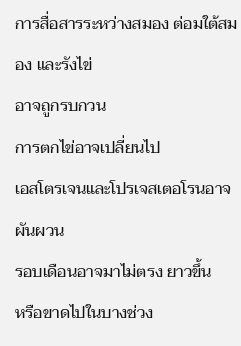การสื่อสารระหว่างสมอง ต่อมใต้สมอง และรังไข่
อาจถูกรบกวน
การตกไข่อาจเปลี่ยนไป
เอสโตรเจนและโปรเจสเตอโรนอาจผันผวน
รอบเดือนอาจมาไม่ตรง ยาวขึ้น
หรือขาดไปในบางช่วง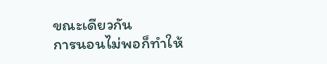ขณะเดียวกัน
การนอนไม่พอก็ทำให้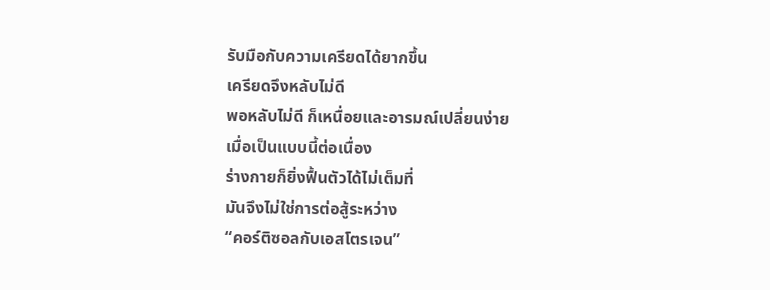รับมือกับความเครียดได้ยากขึ้น
เครียดจึงหลับไม่ดี
พอหลับไม่ดี ก็เหนื่อยและอารมณ์เปลี่ยนง่าย
เมื่อเป็นแบบนี้ต่อเนื่อง
ร่างกายก็ยิ่งฟื้นตัวได้ไม่เต็มที่
มันจึงไม่ใช่การต่อสู้ระหว่าง
“คอร์ติซอลกับเอสโตรเจน”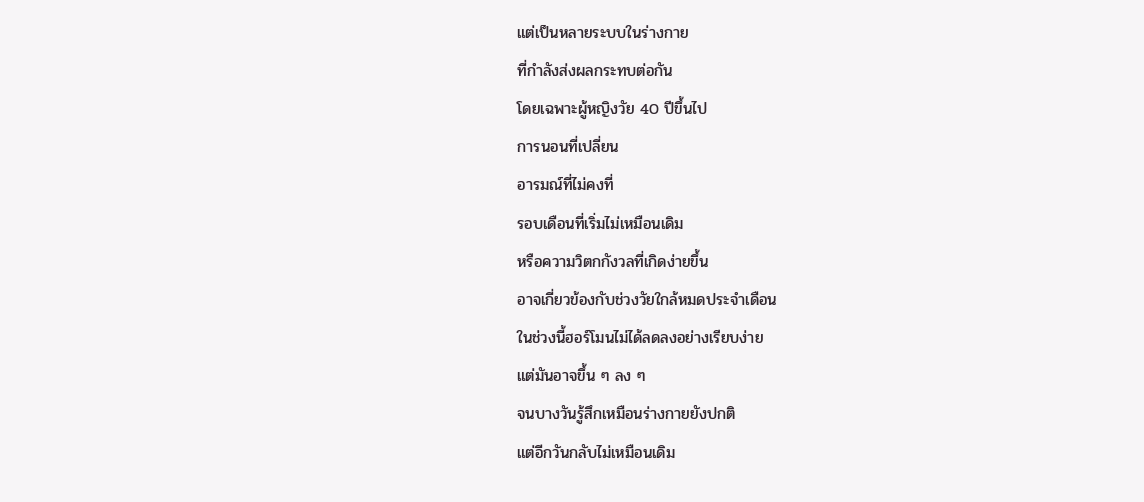แต่เป็นหลายระบบในร่างกาย
ที่กำลังส่งผลกระทบต่อกัน
โดยเฉพาะผู้หญิงวัย 40 ปีขึ้นไป
การนอนที่เปลี่ยน
อารมณ์ที่ไม่คงที่
รอบเดือนที่เริ่มไม่เหมือนเดิม
หรือความวิตกกังวลที่เกิดง่ายขึ้น
อาจเกี่ยวข้องกับช่วงวัยใกล้หมดประจำเดือน
ในช่วงนี้ฮอร์โมนไม่ได้ลดลงอย่างเรียบง่าย
แต่มันอาจขึ้น ๆ ลง ๆ
จนบางวันรู้สึกเหมือนร่างกายยังปกติ
แต่อีกวันกลับไม่เหมือนเดิม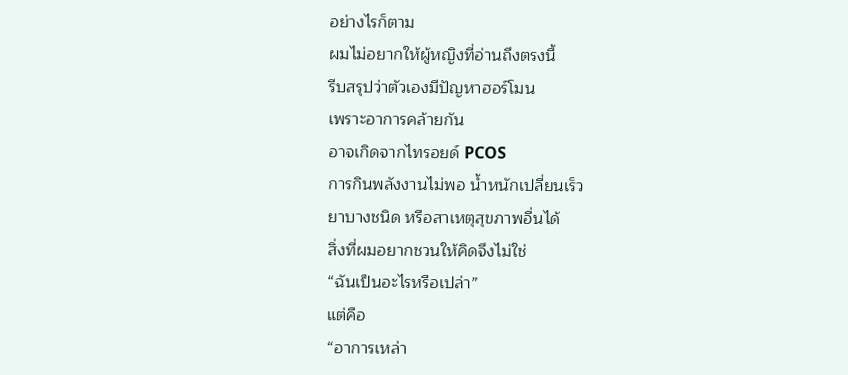อย่างไรก็ตาม
ผมไม่อยากให้ผู้หญิงที่อ่านถึงตรงนี้
รีบสรุปว่าตัวเองมีปัญหาฮอร์โมน
เพราะอาการคล้ายกัน
อาจเกิดจากไทรอยด์ PCOS
การกินพลังงานไม่พอ น้ำหนักเปลี่ยนเร็ว
ยาบางชนิด หรือสาเหตุสุขภาพอื่นได้
สิ่งที่ผมอยากชวนให้คิดจึงไม่ใช่
“ฉันเป็นอะไรหรือเปล่า”
แต่คือ
“อาการเหล่า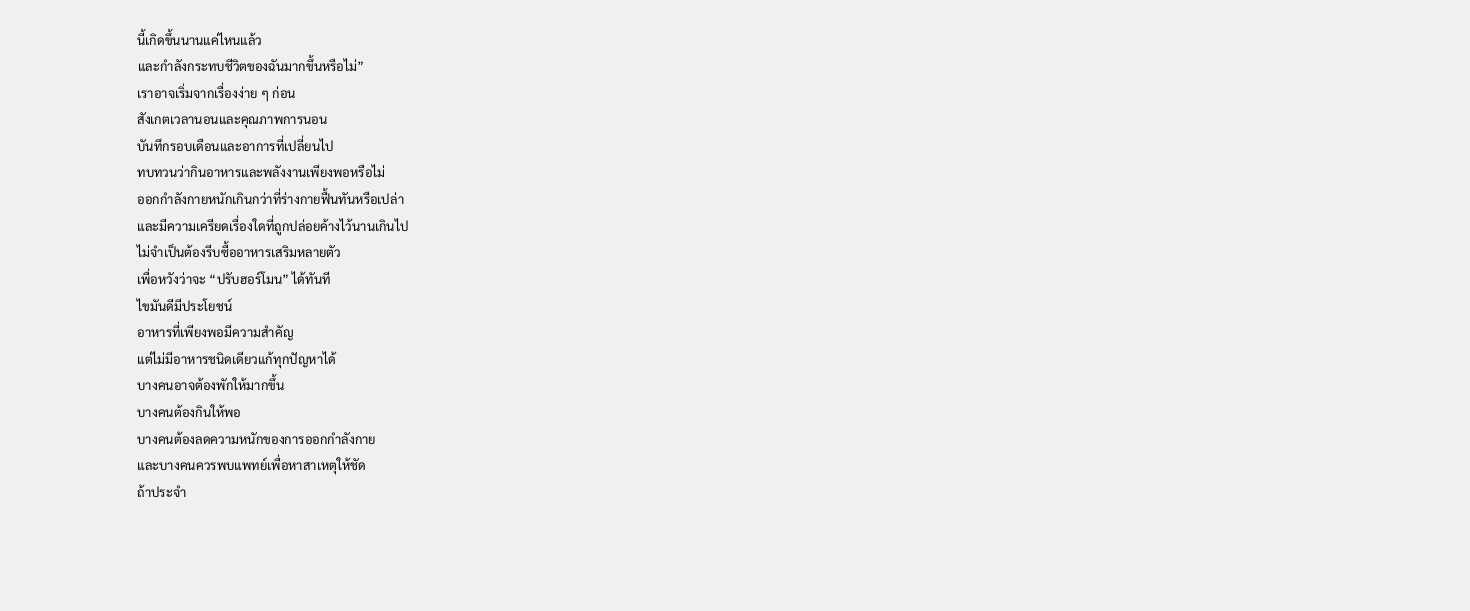นี้เกิดขึ้นนานแค่ไหนแล้ว
และกำลังกระทบชีวิตของฉันมากขึ้นหรือไม่”
เราอาจเริ่มจากเรื่องง่าย ๆ ก่อน
สังเกตเวลานอนและคุณภาพการนอน
บันทึกรอบเดือนและอาการที่เปลี่ยนไป
ทบทวนว่ากินอาหารและพลังงานเพียงพอหรือไม่
ออกกำลังกายหนักเกินกว่าที่ร่างกายฟื้นทันหรือเปล่า
และมีความเครียดเรื่องใดที่ถูกปล่อยค้างไว้นานเกินไป
ไม่จำเป็นต้องรีบซื้ออาหารเสริมหลายตัว
เพื่อหวังว่าจะ “ปรับฮอร์โมน” ได้ทันที
ไขมันดีมีประโยชน์
อาหารที่เพียงพอมีความสำคัญ
แต่ไม่มีอาหารชนิดเดียวแก้ทุกปัญหาได้
บางคนอาจต้องพักให้มากขึ้น
บางคนต้องกินให้พอ
บางคนต้องลดความหนักของการออกกำลังกาย
และบางคนควรพบแพทย์เพื่อหาสาเหตุให้ชัด
ถ้าประจำ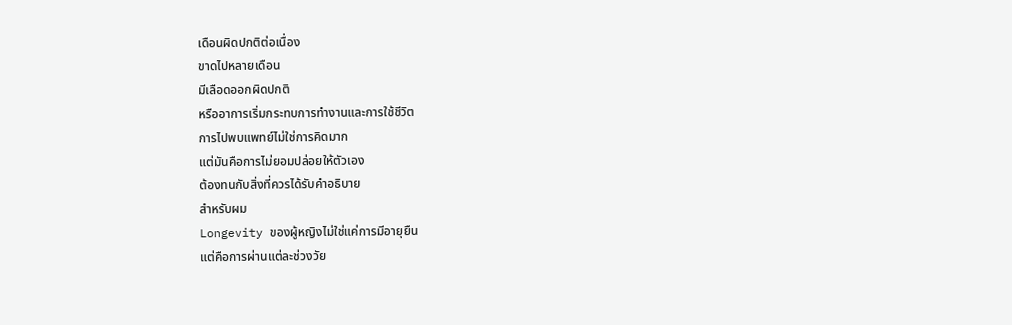เดือนผิดปกติต่อเนื่อง
ขาดไปหลายเดือน
มีเลือดออกผิดปกติ
หรืออาการเริ่มกระทบการทำงานและการใช้ชีวิต
การไปพบแพทย์ไม่ใช่การคิดมาก
แต่มันคือการไม่ยอมปล่อยให้ตัวเอง
ต้องทนกับสิ่งที่ควรได้รับคำอธิบาย
สำหรับผม
Longevity ของผู้หญิงไม่ใช่แค่การมีอายุยืน
แต่คือการผ่านแต่ละช่วงวัย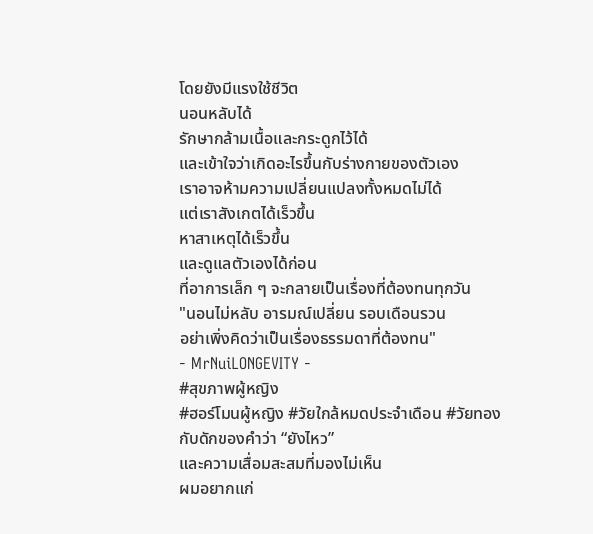โดยยังมีแรงใช้ชีวิต
นอนหลับได้
รักษากล้ามเนื้อและกระดูกไว้ได้
และเข้าใจว่าเกิดอะไรขึ้นกับร่างกายของตัวเอง
เราอาจห้ามความเปลี่ยนแปลงทั้งหมดไม่ได้
แต่เราสังเกตได้เร็วขึ้น
หาสาเหตุได้เร็วขึ้น
และดูแลตัวเองได้ก่อน
ที่อาการเล็ก ๆ จะกลายเป็นเรื่องที่ต้องทนทุกวัน
"นอนไม่หลับ อารมณ์เปลี่ยน รอบเดือนรวน
อย่าเพิ่งคิดว่าเป็นเรื่องธรรมดาที่ต้องทน"
- MrNuiLONGEVITY -
#สุขภาพผู้หญิง
#ฮอร์โมนผู้หญิง #วัยใกล้หมดประจำเดือน #วัยทอง
กับดักของคำว่า “ยังไหว”
และความเสื่อมสะสมที่มองไม่เห็น
ผมอยากแก่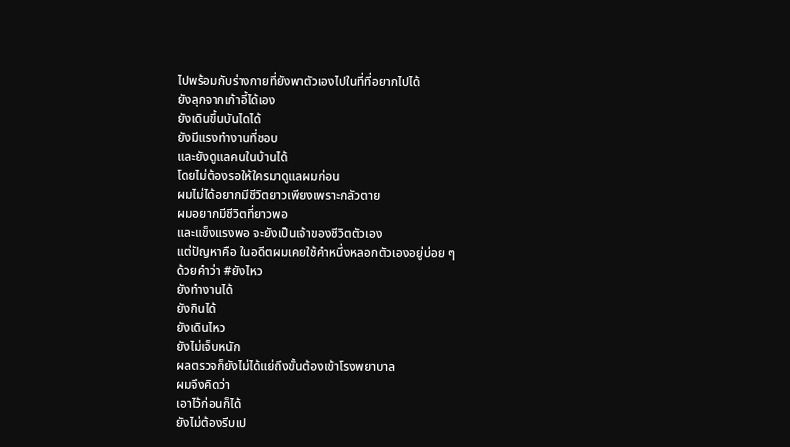ไปพร้อมกับร่างกายที่ยังพาตัวเองไปในที่ที่อยากไปได้
ยังลุกจากเก้าอี้ได้เอง
ยังเดินขึ้นบันไดได้
ยังมีแรงทำงานที่ชอบ
และยังดูแลคนในบ้านได้
โดยไม่ต้องรอให้ใครมาดูแลผมก่อน
ผมไม่ได้อยากมีชีวิตยาวเพียงเพราะกลัวตาย
ผมอยากมีชีวิตที่ยาวพอ
และแข็งแรงพอ จะยังเป็นเจ้าของชีวิตตัวเอง
แต่ปัญหาคือ ในอดีตผมเคยใช้คำหนึ่งหลอกตัวเองอยู่บ่อย ๆ
ด้วยคำว่า #ยังไหว
ยังทำงานได้
ยังกินได้
ยังเดินไหว
ยังไม่เจ็บหนัก
ผลตรวจก็ยังไม่ได้แย่ถึงขั้นต้องเข้าโรงพยาบาล
ผมจึงคิดว่า
เอาไว้ก่อนก็ได้
ยังไม่ต้องรีบเป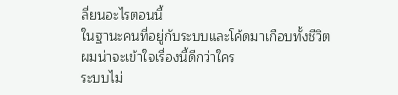ลี่ยนอะไรตอนนี้
ในฐานะคนที่อยู่กับระบบและโค้ดมาเกือบทั้งชีวิต
ผมน่าจะเข้าใจเรื่องนี้ดีกว่าใคร
ระบบไม่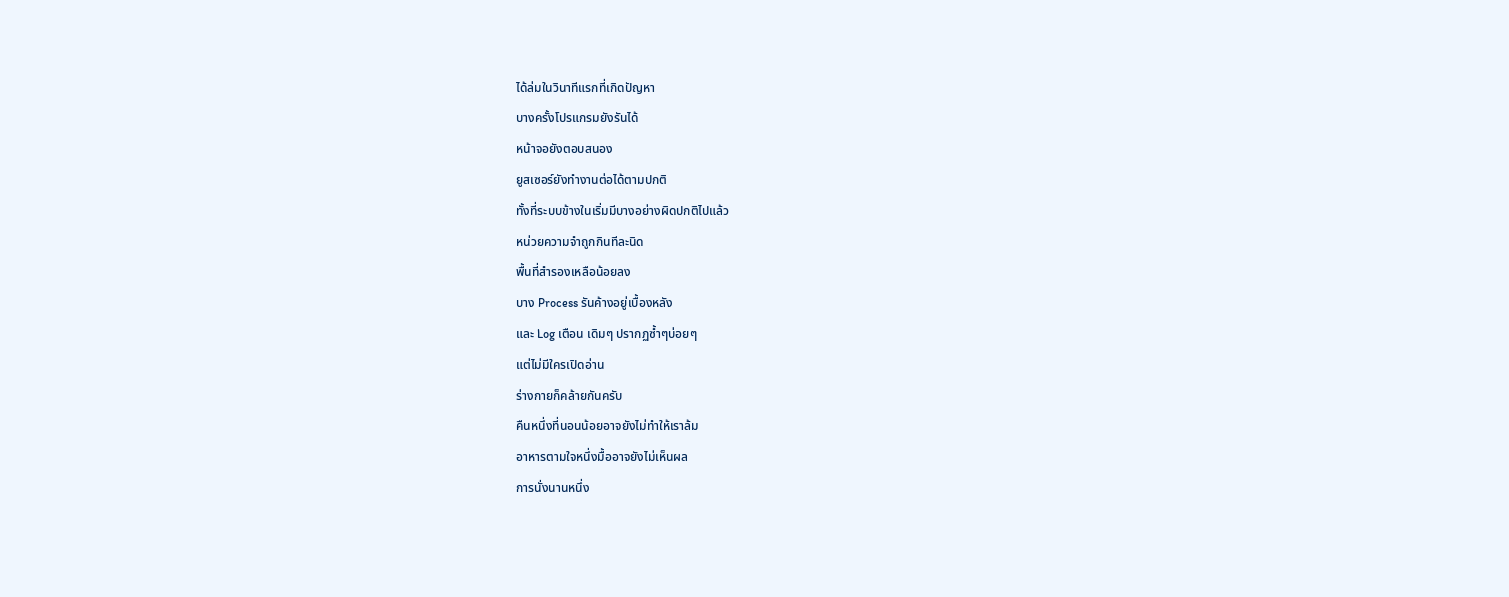ได้ล่มในวินาทีแรกที่เกิดปัญหา
บางครั้งโปรแกรมยังรันได้
หน้าจอยังตอบสนอง
ยูสเซอร์ยังทำงานต่อได้ตามปกติ
ทั้งที่ระบบข้างในเริ่มมีบางอย่างผิดปกติไปแล้ว
หน่วยความจำถูกกินทีละนิด
พื้นที่สำรองเหลือน้อยลง
บาง Process รันค้างอยู่เบื้องหลัง
และ Log เตือน เดิมๆ ปรากฏซ้ำๆบ่อยๆ
แต่ไม่มีใครเปิดอ่าน
ร่างกายก็คล้ายกันครับ
คืนหนึ่งที่นอนน้อยอาจยังไม่ทำให้เราล้ม
อาหารตามใจหนึ่งมื้ออาจยังไม่เห็นผล
การนั่งนานหนึ่ง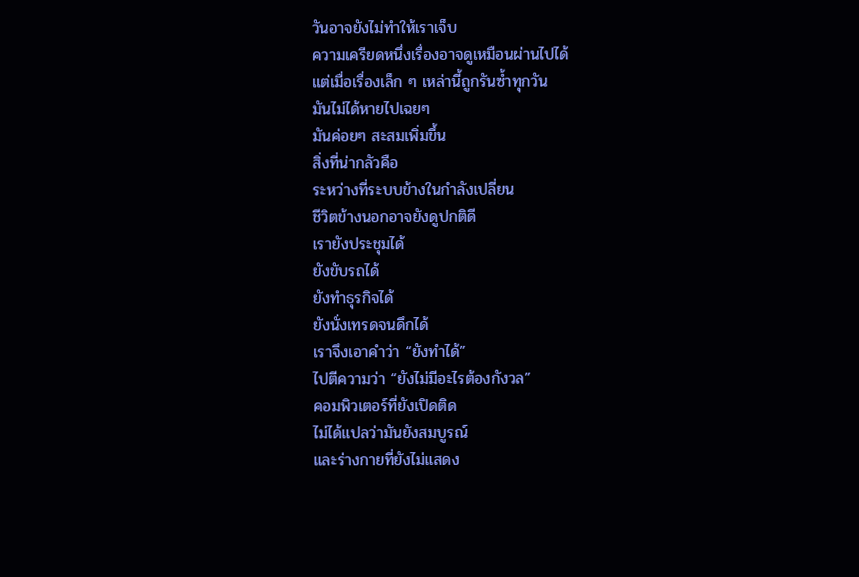วันอาจยังไม่ทำให้เราเจ็บ
ความเครียดหนึ่งเรื่องอาจดูเหมือนผ่านไปได้
แต่เมื่อเรื่องเล็ก ๆ เหล่านี้ถูกรันซ้ำทุกวัน
มันไม่ได้หายไปเฉยๆ
มันค่อยๆ สะสมเพิ่มขึ้น
สิ่งที่น่ากลัวคือ
ระหว่างที่ระบบข้างในกำลังเปลี่ยน
ชีวิตข้างนอกอาจยังดูปกติดี
เรายังประชุมได้
ยังขับรถได้
ยังทำธุรกิจได้
ยังนั่งเทรดจนดึกได้
เราจึงเอาคำว่า “ยังทำได้”
ไปตีความว่า “ยังไม่มีอะไรต้องกังวล”
คอมพิวเตอร์ที่ยังเปิดติด
ไม่ได้แปลว่ามันยังสมบูรณ์
และร่างกายที่ยังไม่แสดง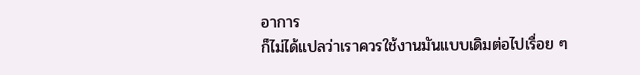อาการ
ก็ไม่ได้แปลว่าเราควรใช้งานมันแบบเดิมต่อไปเรื่อย ๆ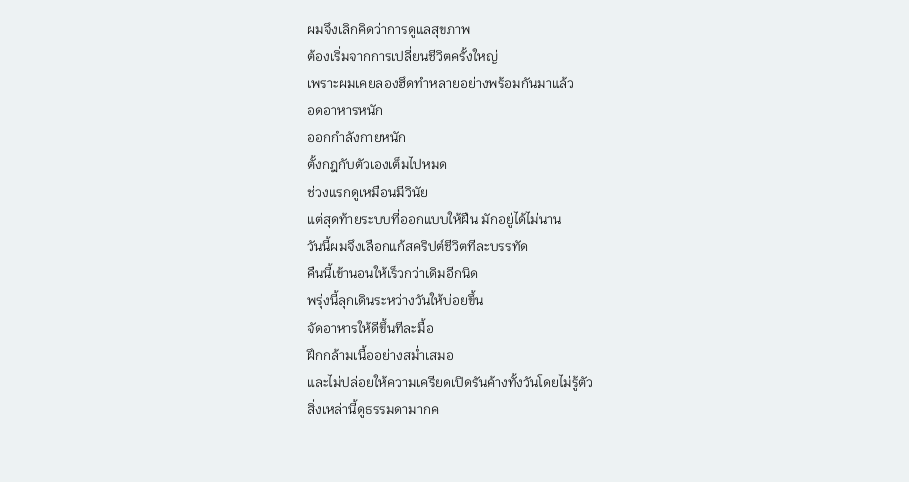ผมจึงเลิกคิดว่าการดูแลสุขภาพ
ต้องเริ่มจากการเปลี่ยนชีวิตครั้งใหญ่
เพราะผมเคยลองฮึดทำหลายอย่างพร้อมกันมาแล้ว
อดอาหารหนัก
ออกกำลังกายหนัก
ตั้งกฎกับตัวเองเต็มไปหมด
ช่วงแรกดูเหมือนมีวินัย
แต่สุดท้ายระบบที่ออกแบบให้ฝืน มักอยู่ได้ไม่นาน
วันนี้ผมจึงเลือกแก้สคริปต์ชีวิตทีละบรรทัด
คืนนี้เข้านอนให้เร็วกว่าเดิมอีกนิด
พรุ่งนี้ลุกเดินระหว่างวันให้บ่อยขึ้น
จัดอาหารให้ดีขึ้นทีละมื้อ
ฝึกกล้ามเนื้ออย่างสม่ำเสมอ
และไม่ปล่อยให้ความเครียดเปิดรันค้างทั้งวันโดยไม่รู้ตัว
สิ่งเหล่านี้ดูธรรมดามากค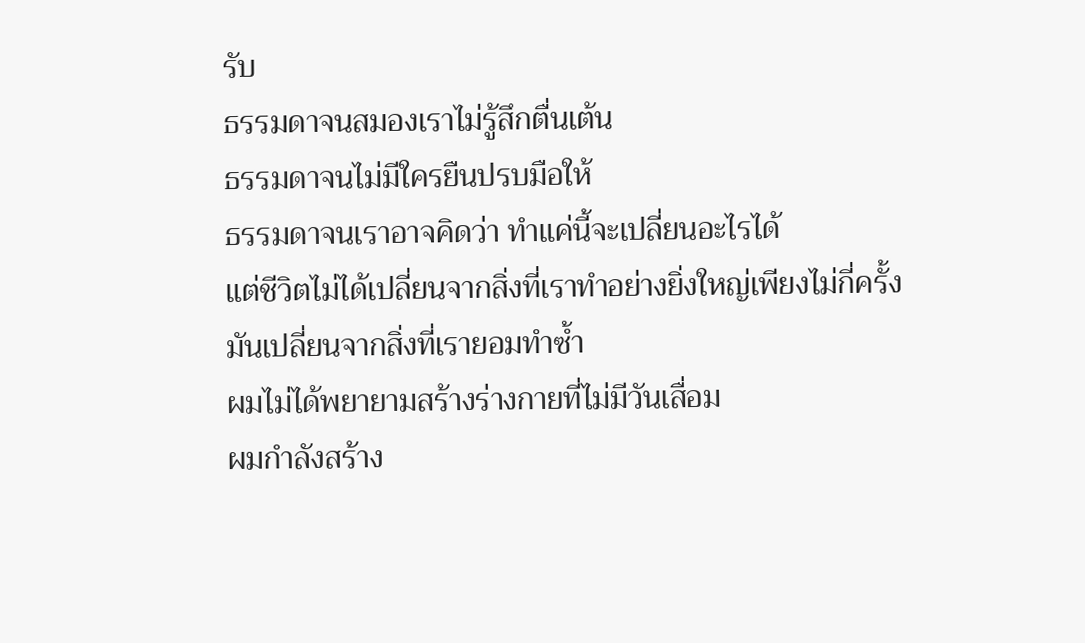รับ
ธรรมดาจนสมองเราไม่รู้สึกตื่นเต้น
ธรรมดาจนไม่มีใครยืนปรบมือให้
ธรรมดาจนเราอาจคิดว่า ทำแค่นี้จะเปลี่ยนอะไรได้
แต่ชีวิตไม่ได้เปลี่ยนจากสิ่งที่เราทำอย่างยิ่งใหญ่เพียงไม่กี่ครั้ง
มันเปลี่ยนจากสิ่งที่เรายอมทำซ้ำ
ผมไม่ได้พยายามสร้างร่างกายที่ไม่มีวันเสื่อม
ผมกำลังสร้าง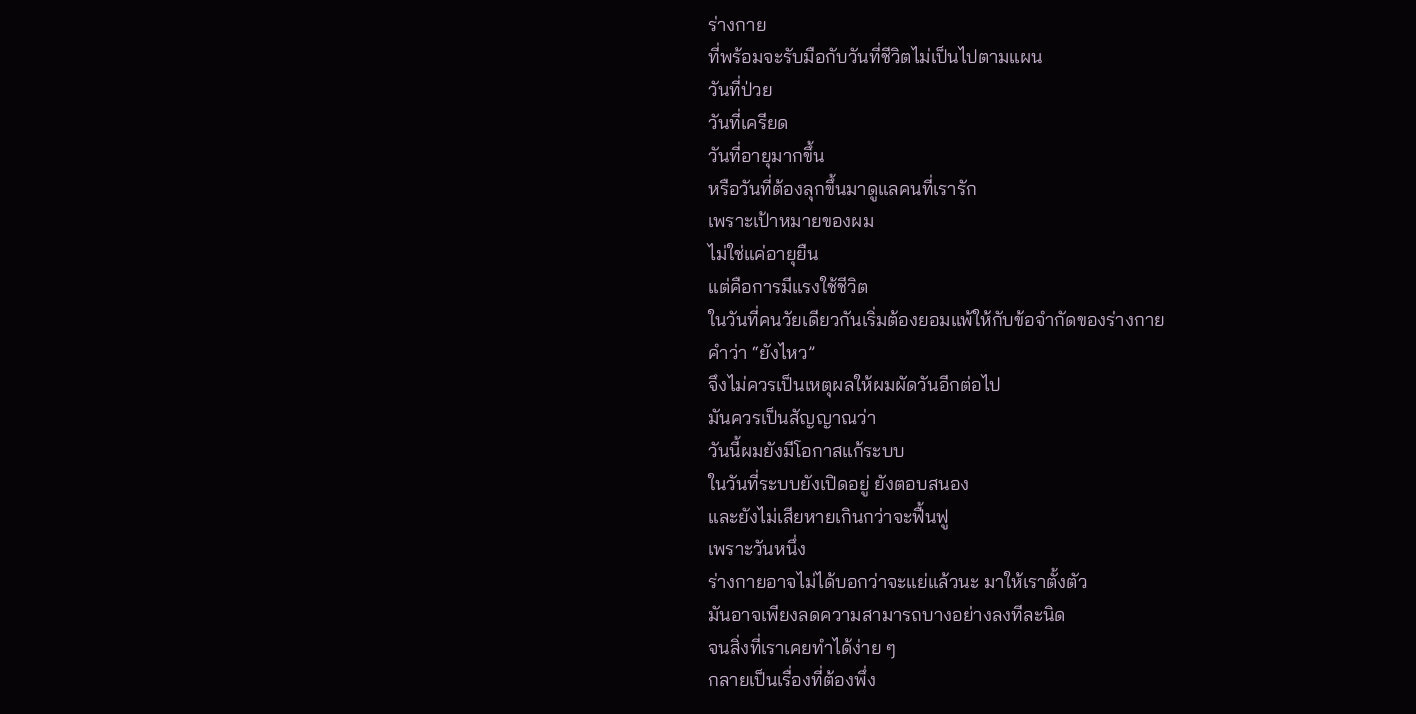ร่างกาย
ที่พร้อมจะรับมือกับวันที่ชีวิตไม่เป็นไปตามแผน
วันที่ป่วย
วันที่เครียด
วันที่อายุมากขึ้น
หรือวันที่ต้องลุกขึ้นมาดูแลคนที่เรารัก
เพราะเป้าหมายของผม
ไม่ใช่แค่อายุยืน
แต่คือการมีแรงใช้ชีวิต
ในวันที่คนวัยเดียวกันเริ่มต้องยอมแพ้ให้กับข้อจำกัดของร่างกาย
คำว่า “ยังไหว”
จึงไม่ควรเป็นเหตุผลให้ผมผัดวันอีกต่อไป
มันควรเป็นสัญญาณว่า
วันนี้ผมยังมีโอกาสแก้ระบบ
ในวันที่ระบบยังเปิดอยู่ ยังตอบสนอง
และยังไม่เสียหายเกินกว่าจะฟื้นฟู
เพราะวันหนึ่ง
ร่างกายอาจไม่ได้บอกว่าจะแย่แล้วนะ มาให้เราตั้งตัว
มันอาจเพียงลดความสามารถบางอย่างลงทีละนิด
จนสิ่งที่เราเคยทำได้ง่าย ๆ
กลายเป็นเรื่องที่ต้องพึ่ง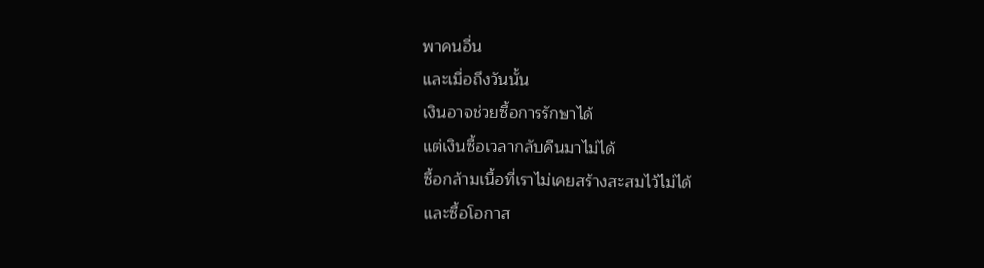พาคนอื่น
และเมื่อถึงวันนั้น
เงินอาจช่วยซื้อการรักษาได้
แต่เงินซื้อเวลากลับคืนมาไม่ได้
ซื้อกล้ามเนื้อที่เราไม่เคยสร้างสะสมไว้ไม่ได้
และซื้อโอกาส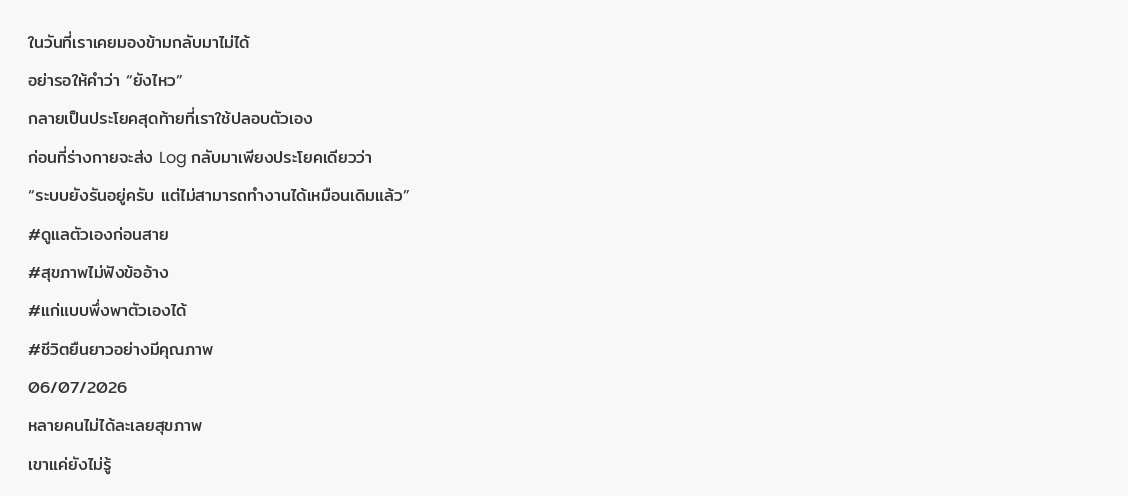ในวันที่เราเคยมองข้ามกลับมาไม่ได้
อย่ารอให้คำว่า “ยังไหว”
กลายเป็นประโยคสุดท้ายที่เราใช้ปลอบตัวเอง
ก่อนที่ร่างกายจะส่ง Log กลับมาเพียงประโยคเดียวว่า
“ระบบยังรันอยู่ครับ แต่ไม่สามารถทำงานได้เหมือนเดิมแล้ว”
#ดูแลตัวเองก่อนสาย
#สุขภาพไม่ฟังข้ออ้าง
#แก่แบบพึ่งพาตัวเองได้
#ชีวิตยืนยาวอย่างมีคุณภาพ
06/07/2026
หลายคนไม่ได้ละเลยสุขภาพ
เขาแค่ยังไม่รู้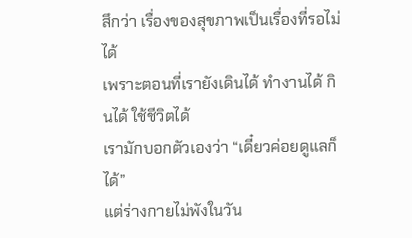สึกว่า เรื่องของสุขภาพเป็นเรื่องที่รอไม่ได้
เพราะตอนที่เรายังเดินได้ ทำงานได้ กินได้ ใช้ชีวิตได้
เรามักบอกตัวเองว่า “เดี๋ยวค่อยดูแลก็ได้”
แต่ร่างกายไม่พังในวัน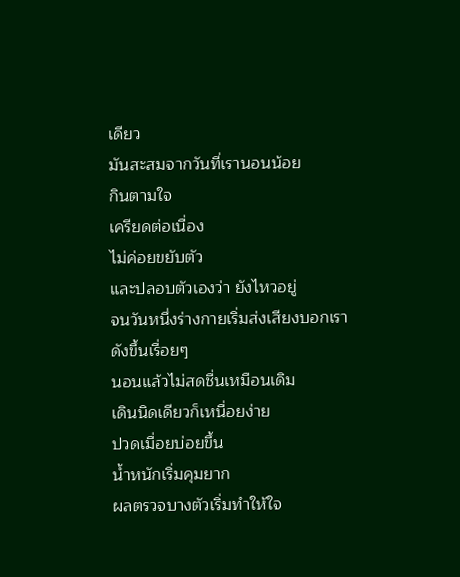เดียว
มันสะสมจากวันที่เรานอนน้อย
กินตามใจ
เครียดต่อเนื่อง
ไม่ค่อยขยับตัว
และปลอบตัวเองว่า ยังไหวอยู่
จนวันหนึ่งร่างกายเริ่มส่งเสียงบอกเราดังขึ้นเรื่อยๆ
นอนแล้วไม่สดชื่นเหมือนเดิม
เดินนิดเดียวก็เหนื่อยง่าย
ปวดเมื่อยบ่อยขึ้น
น้ำหนักเริ่มคุมยาก
ผลตรวจบางตัวเริ่มทำให้ใจ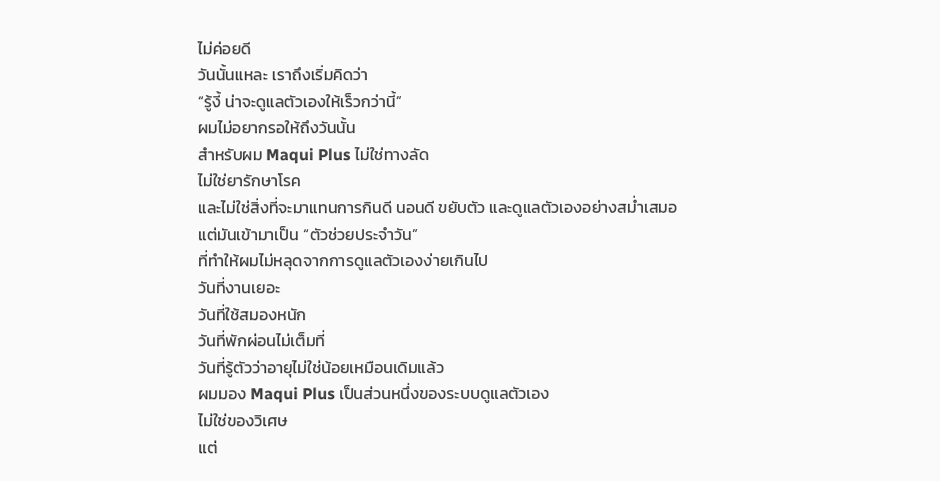ไม่ค่อยดี
วันนั้นแหละ เราถึงเริ่มคิดว่า
“รู้งี้ น่าจะดูแลตัวเองให้เร็วกว่านี้”
ผมไม่อยากรอให้ถึงวันนั้น
สำหรับผม Maqui Plus ไม่ใช่ทางลัด
ไม่ใช่ยารักษาโรค
และไม่ใช่สิ่งที่จะมาแทนการกินดี นอนดี ขยับตัว และดูแลตัวเองอย่างสม่ำเสมอ
แต่มันเข้ามาเป็น “ตัวช่วยประจำวัน”
ที่ทำให้ผมไม่หลุดจากการดูแลตัวเองง่ายเกินไป
วันที่งานเยอะ
วันที่ใช้สมองหนัก
วันที่พักผ่อนไม่เต็มที่
วันที่รู้ตัวว่าอายุไม่ใช่น้อยเหมือนเดิมแล้ว
ผมมอง Maqui Plus เป็นส่วนหนึ่งของระบบดูแลตัวเอง
ไม่ใช่ของวิเศษ
แต่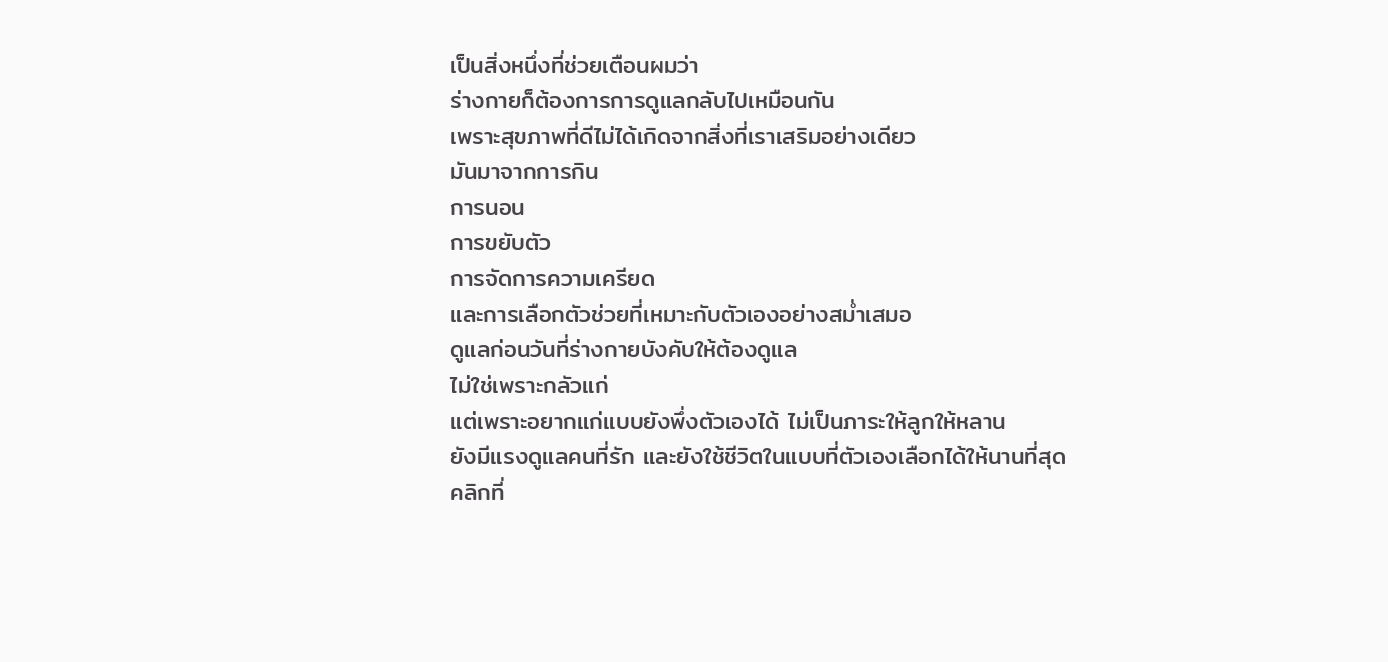เป็นสิ่งหนึ่งที่ช่วยเตือนผมว่า
ร่างกายก็ต้องการการดูแลกลับไปเหมือนกัน
เพราะสุขภาพที่ดีไม่ได้เกิดจากสิ่งที่เราเสริมอย่างเดียว
มันมาจากการกิน
การนอน
การขยับตัว
การจัดการความเครียด
และการเลือกตัวช่วยที่เหมาะกับตัวเองอย่างสม่ำเสมอ
ดูแลก่อนวันที่ร่างกายบังคับให้ต้องดูแล
ไม่ใช่เพราะกลัวแก่
แต่เพราะอยากแก่แบบยังพึ่งตัวเองได้ ไม่เป็นภาระให้ลูกให้หลาน
ยังมีแรงดูแลคนที่รัก และยังใช้ชีวิตในแบบที่ตัวเองเลือกได้ให้นานที่สุด
คลิกที่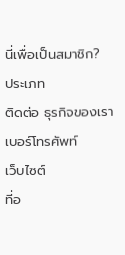นี่เพื่อเป็นสมาชิก?
ประเภท
ติดต่อ ธุรกิจของเรา
เบอร์โทรศัพท์
เว็บไซต์
ที่อ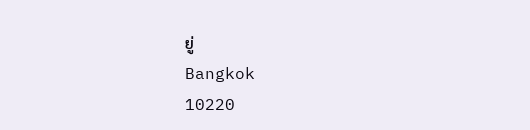ยู่
Bangkok
10220